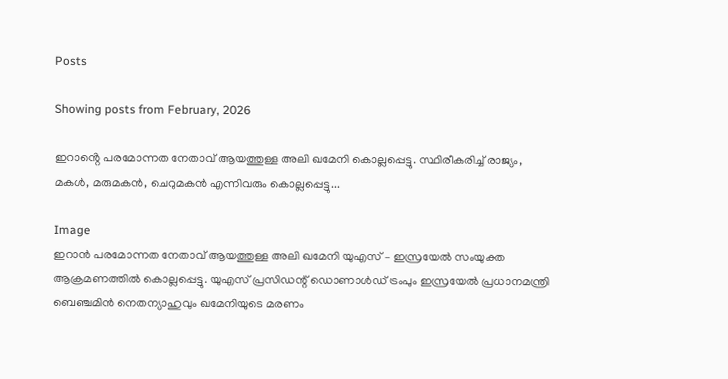Posts

Showing posts from February, 2026

ഇറാൻ്റെ പരമോന്നത നേതാവ് ആയത്തുള്ള അലി ഖമേനി കൊല്ലപ്പെട്ടു. സ്ഥിരീകരിച്ച് രാജ്യം, മകൾ, മരുമകൻ, ചെറുമകൻ എന്നിവരും കൊല്ലപ്പെട്ടു...

Image
ഇറാൻ പരമോന്നത നേതാവ് ആയത്തുള്ള അലി ഖമേനി യുഎസ് – ഇസ്രയേൽ സംയുക്ത ആക്രമണത്തിൽ കൊല്ലപ്പെട്ടു. യുഎസ് പ്രസിഡന്റ് ഡൊണാൾഡ് ട്രംപും ഇസ്രയേൽ പ്രധാനമന്ത്രി ബെഞ്ചമിൻ നെതന്യാഹുവും ഖമേനിയുടെ മരണം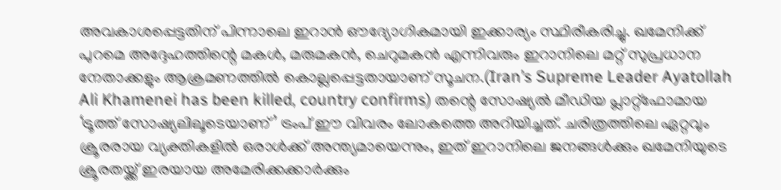അവകാശപ്പെട്ടതിന് പിന്നാലെ ഇറാൻ ഔദ്യോഗികമായി ഇക്കാര്യം സ്ഥിരീകരിച്ചു. ഖമേനിക്ക് പുറമെ അദ്ദേഹത്തിന്റെ മകൾ, മരുമകൻ, ചെറുമകൻ എന്നിവരും ഇറാനിലെ മറ്റ് സുപ്രധാന നേതാക്കളും ആക്രമണത്തിൽ കൊല്ലപ്പെട്ടതായാണ് സൂചന.(Iran’s Supreme Leader Ayatollah Ali Khamenei has been killed, country confirms) തന്റെ സോഷ്യൽ മീഡിയ പ്ലാറ്റ്‌ഫോമായ ‘ട്രൂത്ത് സോഷ്യലിലൂടെയാണ്’ ട്രംപ് ഈ വിവരം ലോകത്തെ അറിയിച്ചത്. ചരിത്രത്തിലെ ഏറ്റവും ക്രൂരരായ വ്യക്തികളിൽ ഒരാൾക്ക് അന്ത്യമായെന്നും, ഇത് ഇറാനിലെ ജനങ്ങൾക്കും ഖമേനിയുടെ ക്രൂരതയ്ക്ക് ഇരയായ അമേരിക്കക്കാർക്കും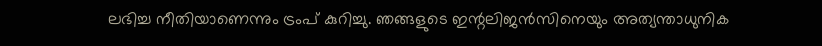ലഭിച്ച നീതിയാണെന്നും ട്രംപ് കുറിച്ചു. ഞങ്ങളുടെ ഇന്റലിജൻസിനെയും അത്യന്താധുനിക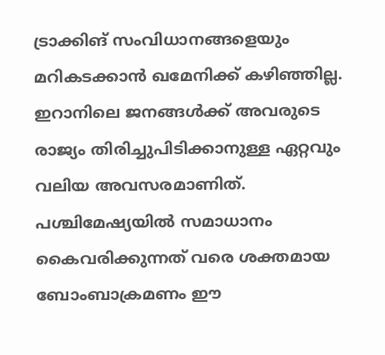ട്രാക്കിങ് സംവിധാനങ്ങളെയും മറികടക്കാൻ ഖമേനിക്ക് കഴിഞ്ഞില്ല. ഇറാനിലെ ജനങ്ങൾക്ക് അവരുടെ രാജ്യം തിരിച്ചുപിടിക്കാനുള്ള ഏറ്റവും വലിയ അവസരമാണിത്. പശ്ചിമേഷ്യയിൽ സമാധാനം കൈവരിക്കുന്നത് വരെ ശക്തമായ ബോംബാക്രമണം ഈ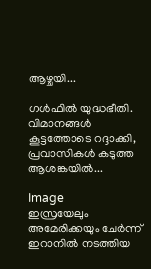ആഴ്ചയി...

ഗൾഫിൽ യുദ്ധഭീതി. വിമാനങ്ങൾ കൂട്ടത്തോടെ റദ്ദാക്കി, പ്രവാസികൾ കടുത്ത ആശങ്കയിൽ...

Image
ഇസ്രയേലും അമേരിക്കയും ചേർന്ന് ഇറാനിൽ നടത്തിയ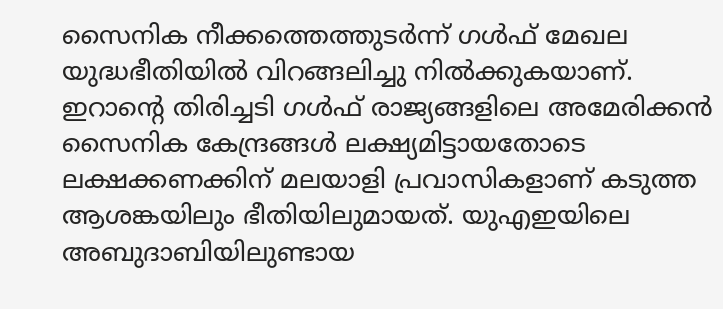സൈനിക നീക്കത്തെത്തുടർന്ന് ഗൾഫ് മേഖല യുദ്ധഭീതിയിൽ വിറങ്ങലിച്ചു നിൽക്കുകയാണ്. ഇറാൻ്റെ തിരിച്ചടി ഗൾഫ് രാജ്യങ്ങളിലെ അമേരിക്കൻ സൈനിക കേന്ദ്രങ്ങൾ ലക്ഷ്യമിട്ടായതോടെ ലക്ഷക്കണക്കിന് മലയാളി പ്രവാസികളാണ് കടുത്ത ആശങ്കയിലും ഭീതിയിലുമായത്. യുഎഇയിലെ അബുദാബിയിലുണ്ടായ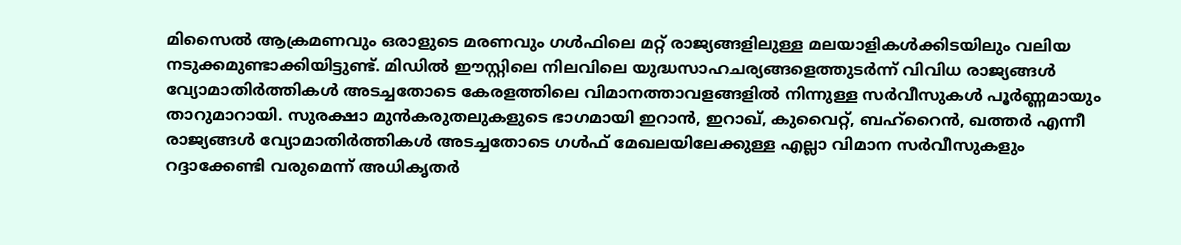മിസൈൽ ആക്രമണവും ഒരാളുടെ മരണവും ഗൾഫിലെ മറ്റ് രാജ്യങ്ങളിലുള്ള മലയാളികൾക്കിടയിലും വലിയ നടുക്കമുണ്ടാക്കിയിട്ടുണ്ട്. മിഡിൽ ഈസ്റ്റിലെ നിലവിലെ യുദ്ധസാഹചര്യങ്ങളെത്തുടർന്ന് വിവിധ രാജ്യങ്ങൾ വ്യോമാതിർത്തികൾ അടച്ചതോടെ കേരളത്തിലെ വിമാനത്താവളങ്ങളിൽ നിന്നുള്ള സർവീസുകൾ പൂർണ്ണമായും താറുമാറായി. സുരക്ഷാ മുൻകരുതലുകളുടെ ഭാഗമായി ഇറാൻ, ഇറാഖ്, കുവൈറ്റ്, ബഹ്‌റൈൻ, ഖത്തർ എന്നീ രാജ്യങ്ങൾ വ്യോമാതിർത്തികൾ അടച്ചതോടെ ഗൾഫ് മേഖലയിലേക്കുള്ള എല്ലാ വിമാന സർവീസുകളും റദ്ദാക്കേണ്ടി വരുമെന്ന് അധികൃതർ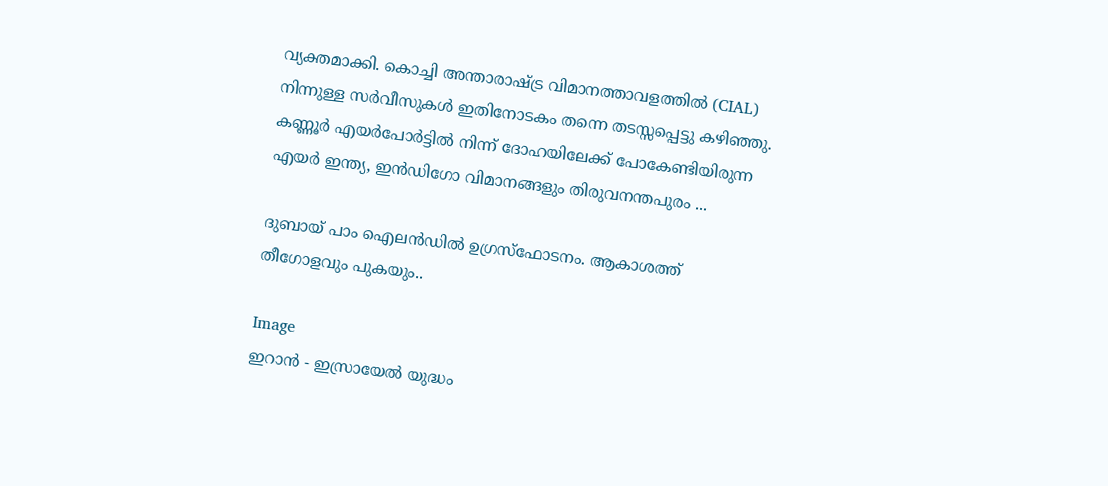വ്യക്തമാക്കി. കൊച്ചി അന്താരാഷ്ട്ര വിമാനത്താവളത്തിൽ (CIAL) നിന്നുള്ള സർവീസുകൾ ഇതിനോടകം തന്നെ തടസ്സപ്പെട്ടു കഴിഞ്ഞു. കണ്ണൂർ എയർപോർട്ടിൽ നിന്ന് ദോഹയിലേക്ക് പോകേണ്ടിയിരുന്ന എയർ ഇന്ത്യ, ഇൻഡിഗോ വിമാനങ്ങളും തിരുവനന്തപുരം ...

ദുബായ് പാം ഐലൻഡിൽ ഉഗ്രസ്ഫോടനം. ആകാശത്ത് തീഗോളവും പുകയും..

Image
ഇറാൻ - ഇസ്രായേൽ യുദ്ധം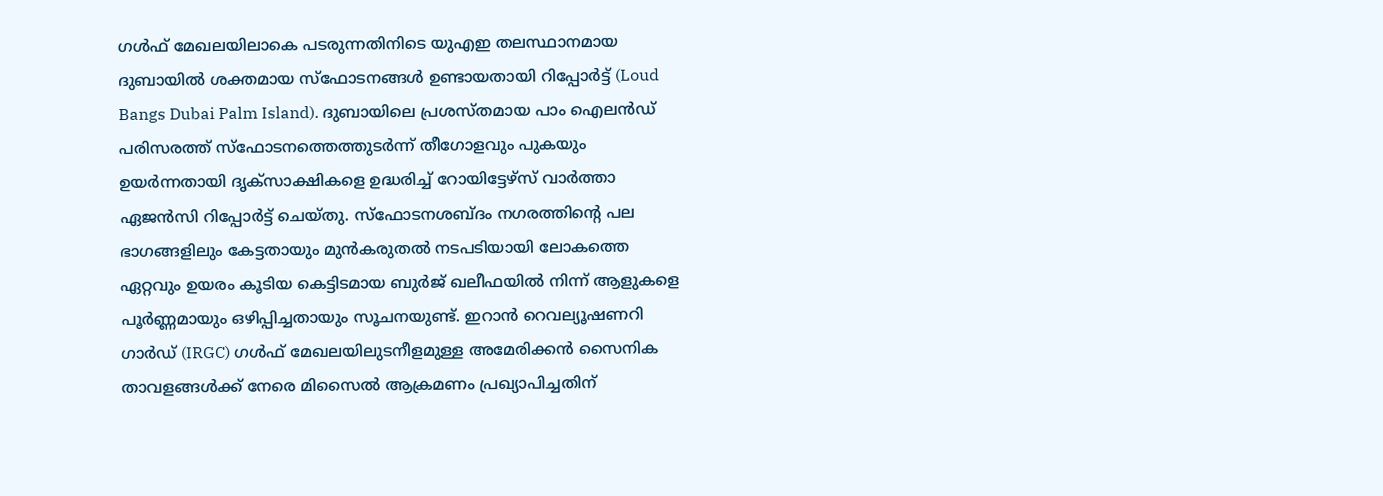ഗൾഫ് മേഖലയിലാകെ പടരുന്നതിനിടെ യുഎഇ തലസ്ഥാനമായ ദുബായിൽ ശക്തമായ സ്ഫോടനങ്ങൾ ഉണ്ടായതായി റിപ്പോർട്ട് (Loud Bangs Dubai Palm Island). ദുബായിലെ പ്രശസ്തമായ പാം ഐലൻഡ് പരിസരത്ത് സ്ഫോടനത്തെത്തുടർന്ന് തീഗോളവും പുകയും ഉയർന്നതായി ദൃക്‌സാക്ഷികളെ ഉദ്ധരിച്ച് റോയിട്ടേഴ്സ് വാർത്താ ഏജൻസി റിപ്പോർട്ട് ചെയ്തു. സ്ഫോടനശബ്ദം നഗരത്തിന്റെ പല ഭാഗങ്ങളിലും കേട്ടതായും മുൻകരുതൽ നടപടിയായി ലോകത്തെ ഏറ്റവും ഉയരം കൂടിയ കെട്ടിടമായ ബുർജ് ഖലീഫയിൽ നിന്ന് ആളുകളെ പൂർണ്ണമായും ഒഴിപ്പിച്ചതായും സൂചനയുണ്ട്. ഇറാൻ റെവല്യൂഷണറി ഗാർഡ് (IRGC) ഗൾഫ് മേഖലയിലുടനീളമുള്ള അമേരിക്കൻ സൈനിക താവളങ്ങൾക്ക് നേരെ മിസൈൽ ആക്രമണം പ്രഖ്യാപിച്ചതിന്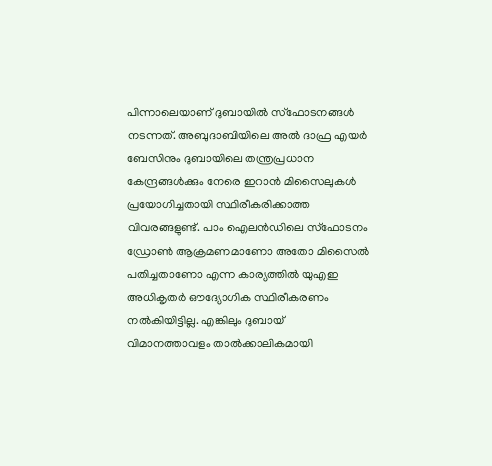പിന്നാലെയാണ് ദുബായിൽ സ്ഫോടനങ്ങൾ നടന്നത്. അബുദാബിയിലെ അൽ ദാഫ്ര എയർ ബേസിനും ദുബായിലെ തന്ത്രപ്രധാന കേന്ദ്രങ്ങൾക്കും നേരെ ഇറാൻ മിസൈലുകൾ പ്രയോഗിച്ചതായി സ്ഥിരീകരിക്കാത്ത വിവരങ്ങളുണ്ട്. പാം ഐലൻഡിലെ സ്ഫോടനം ഡ്രോൺ ആക്രമണമാണോ അതോ മിസൈൽ പതിച്ചതാണോ എന്ന കാര്യത്തിൽ യുഎഇ അധികൃതർ ഔദ്യോഗിക സ്ഥിരീകരണം നൽകിയിട്ടില്ല. എങ്കിലും ദുബായ് വിമാനത്താവളം താൽക്കാലികമായി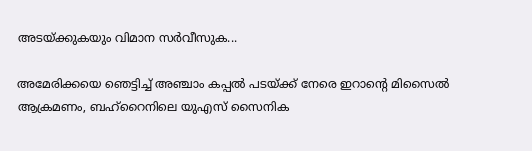അടയ്ക്കുകയും വിമാന സർവീസുക...

അമേരിക്കയെ ഞെട്ടിച്ച്‌ അഞ്ചാം കപ്പല്‍ പടയ്ക്ക് നേരെ ഇറാന്‍റെ മിസൈല്‍ ആക്രമണം, ബഹ്റൈനിലെ യുഎസ് സൈനിക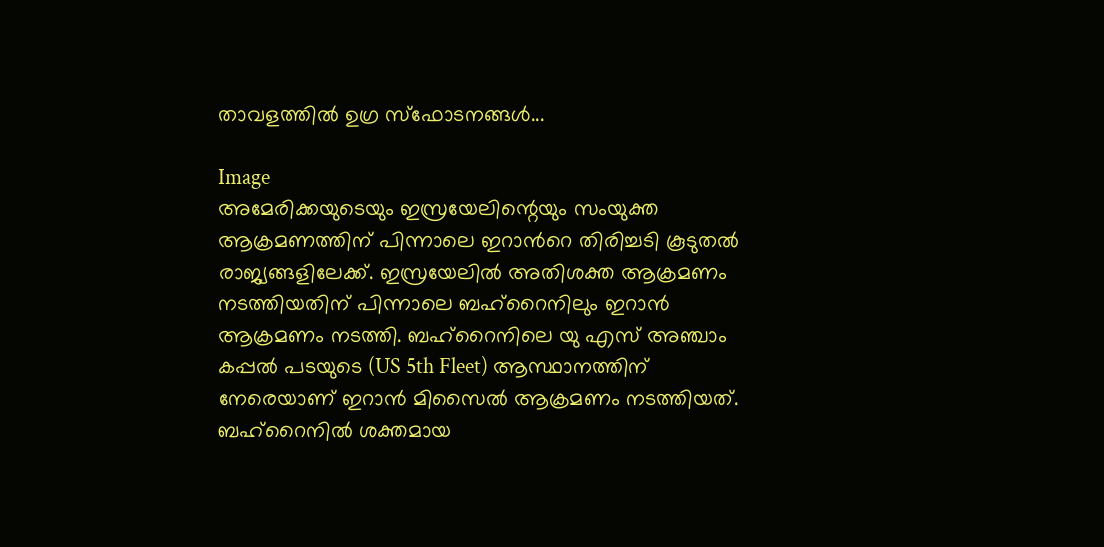താവളത്തില്‍ ഉഗ്ര സ്ഫോടനങ്ങള്‍...

Image
അമേരിക്കയുടെയും ഇസ്രയേലിന്റെയും സംയുക്ത ആക്രമണത്തിന് പിന്നാലെ ഇറാന്‍റെ തിരിച്ചടി കൂടുതല്‍ രാജ്യങ്ങളിലേക്ക്. ഇസ്രയേലില്‍ അതിശക്ത ആക്രമണം നടത്തിയതിന് പിന്നാലെ ബഹ്റൈനിലും ഇറാൻ ആക്രമണം നടത്തി. ബഹ്റൈനിലെ യു എസ് അഞ്ചാം കപ്പല്‍ പടയുടെ (US 5th Fleet) ആസ്ഥാനത്തിന് നേരെയാണ് ഇറാൻ മിസൈല്‍ ആക്രമണം നടത്തിയത്. ബഹ്റൈനില്‍ ശക്തമായ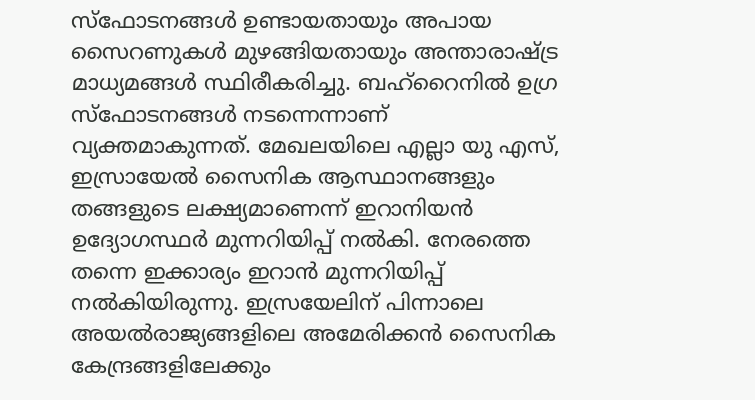സ്ഫോടനങ്ങള്‍ ഉണ്ടായതായും അപായ സൈറണുകള്‍ മുഴങ്ങിയതായും അന്താരാഷ്ട്ര മാധ്യമങ്ങള്‍ സ്ഥിരീകരിച്ചു. ബഹ്റൈനില്‍ ഉഗ്ര സ്ഫോടനങ്ങള്‍ നടന്നെന്നാണ് വ്യക്തമാകുന്നത്. മേഖലയിലെ എല്ലാ യു എസ്, ഇസ്രായേല്‍ സൈനിക ആസ്ഥാനങ്ങളും തങ്ങളുടെ ലക്ഷ്യമാണെന്ന് ഇറാനിയൻ ഉദ്യോഗസ്ഥർ മുന്നറിയിപ്പ് നല്‍കി. നേരത്തെ തന്നെ ഇക്കാര്യം ഇറാൻ മുന്നറിയിപ്പ് നല്‍കിയിരുന്നു. ഇസ്രയേലിന് പിന്നാലെ അയല്‍രാജ്യങ്ങളിലെ അമേരിക്കൻ സൈനിക കേന്ദ്രങ്ങളിലേക്കും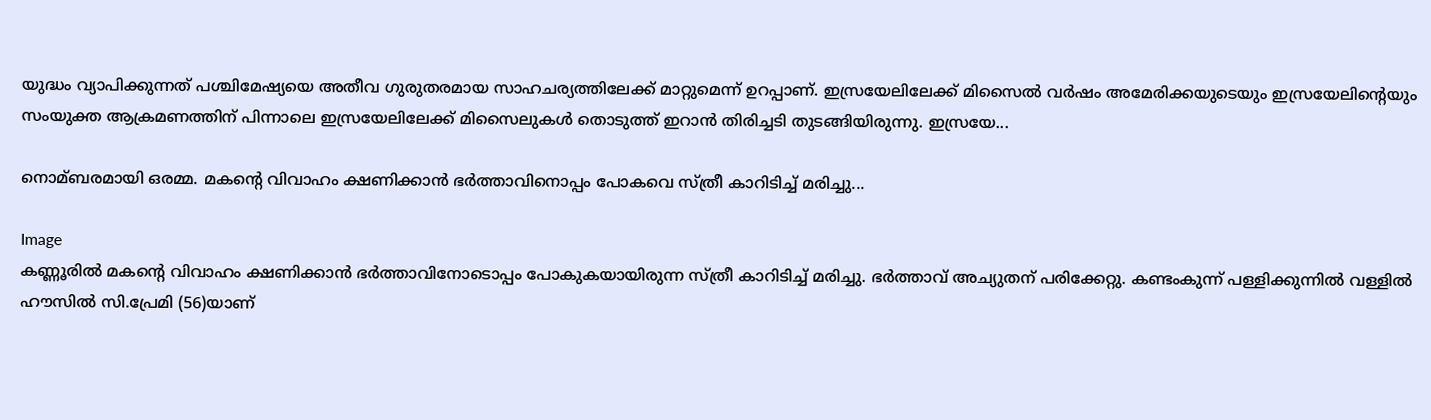യുദ്ധം വ്യാപിക്കുന്നത് പശ്ചിമേഷ്യയെ അതീവ ഗുരുതരമായ സാഹചര്യത്തിലേക്ക് മാറ്റുമെന്ന് ഉറപ്പാണ്. ഇസ്രയേലിലേക്ക് മിസൈല്‍ വർഷം അമേരിക്കയുടെയും ഇസ്രയേലിന്റെയും സംയുക്ത ആക്രമണത്തിന് പിന്നാലെ ഇസ്രയേലിലേക്ക് മിസൈലുകള്‍ തൊടുത്ത് ഇറാൻ തിരിച്ചടി തുടങ്ങിയിരുന്നു. ഇസ്രയേ...

നൊമ്ബരമായി ഒരമ്മ. മകന്റെ വിവാഹം ക്ഷണിക്കാന്‍ ഭര്‍ത്താവിനൊപ്പം പോകവെ സ്ത്രീ കാറിടിച്ച്‌ മരിച്ചു...

Image
കണ്ണൂരില്‍ മകന്റെ വിവാഹം ക്ഷണിക്കാൻ ഭർത്താവിനോടൊപ്പം പോകുകയായിരുന്ന സ്ത്രീ കാറിടിച്ച്‌ മരിച്ചു. ഭർത്താവ് അച്യുതന് പരിക്കേറ്റു. കണ്ടംകുന്ന് പള്ളിക്കുന്നില്‍ വള്ളില്‍ ഹൗസില്‍ സി.പ്രേമി (56)യാണ്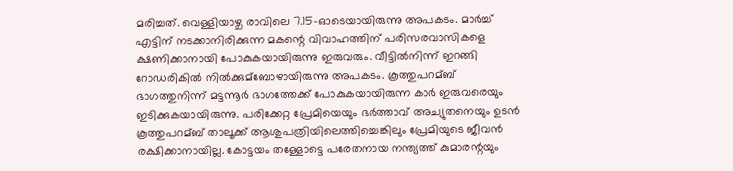മരിച്ചത്. വെള്ളിയാഴ്ച രാവിലെ 7.15-ഓടെയായിരുന്നു അപകടം. മാർച്ച്‌ എട്ടിന് നടക്കാനിരിക്കുന്ന മകന്റെ വിവാഹത്തിന് പരിസരവാസികളെ ക്ഷണിക്കാനായി പോകുകയായിരുന്നു ഇരുവരും. വീട്ടില്‍നിന്ന് ഇറങ്ങി റോഡരികില്‍ നില്‍ക്കുമ്ബോഴായിരുന്നു അപകടം. കൂത്തുപറമ്ബ് ഭാഗത്തുനിന്ന് മട്ടന്നൂർ ഭാഗത്തേക്ക് പോകുകയായിരുന്ന കാർ ഇരുവരെയും ഇടിക്കുകയായിരുന്നു. പരിക്കേറ്റ പ്രേമിയെയും ഭർത്താവ് അച്യുതനെയും ഉടൻ കൂത്തുപറമ്ബ് താലൂക്ക് ആശുപത്രിയിലെത്തിച്ചെങ്കിലും പ്രേമിയുടെ ജീവൻ രക്ഷിക്കാനായില്ല. കോട്ടയം തള്ളോട്ടെ പരേതനായ നന്ത്യത്ത് കുമാരന്റയും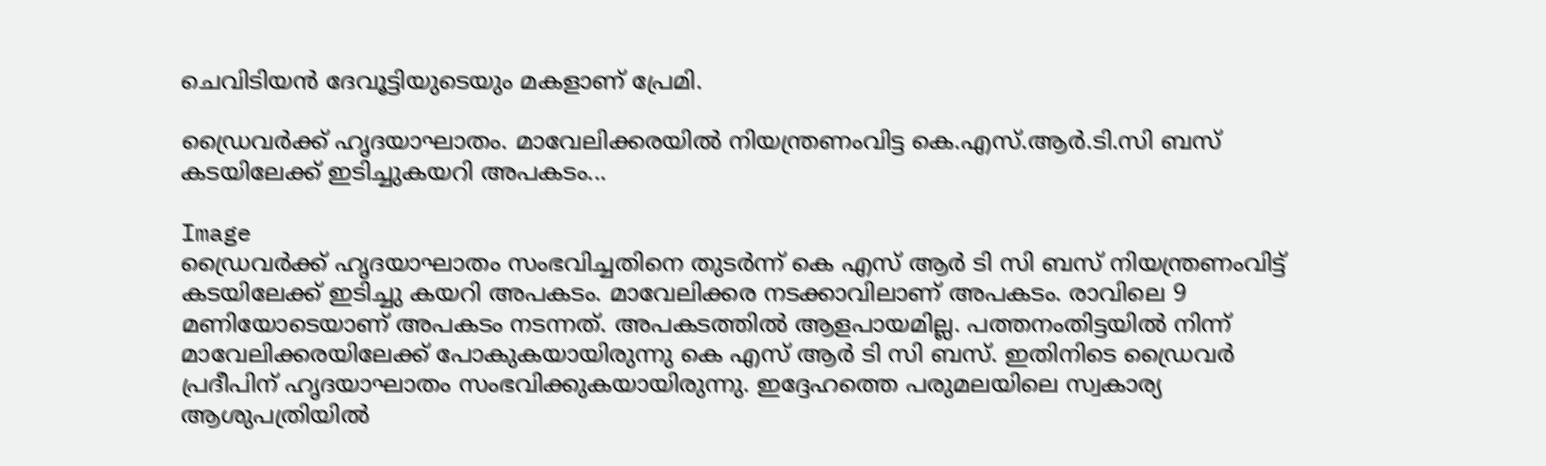ചെവിടിയൻ ദേവൂട്ടിയുടെയും മകളാണ് പ്രേമി.

ഡ്രൈവര്‍ക്ക് ഹൃദയാഘാതം. മാവേലിക്കരയില്‍ നിയന്ത്രണംവിട്ട കെ.എസ്.ആര്‍.ടി.സി ബസ് കടയിലേക്ക് ഇടിച്ചുകയറി അപകടം...

Image
ഡ്രൈവർക്ക് ഹൃദയാഘാതം സംഭവിച്ചതിനെ തുടർന്ന് കെ എസ് ആർ ടി സി ബസ് നിയന്ത്രണംവിട്ട് കടയിലേക്ക് ഇടിച്ചു കയറി അപകടം. മാവേലിക്കര നടക്കാവിലാണ് അപകടം. രാവിലെ 9 മണിയോടെയാണ് അപകടം നടന്നത്. അപകടത്തില്‍ ആളപായമില്ല. പത്തനംതിട്ടയില്‍ നിന്ന് മാവേലിക്കരയിലേക്ക് പോകുകയായിരുന്നു കെ എസ് ആർ ടി സി ബസ്. ഇതിനിടെ ഡ്രൈവർ പ്രദീപിന് ഹൃദയാഘാതം സംഭവിക്കുകയായിരുന്നു. ഇദ്ദേഹത്തെ പരുമലയിലെ സ്വകാര്യ ആശുപത്രിയില്‍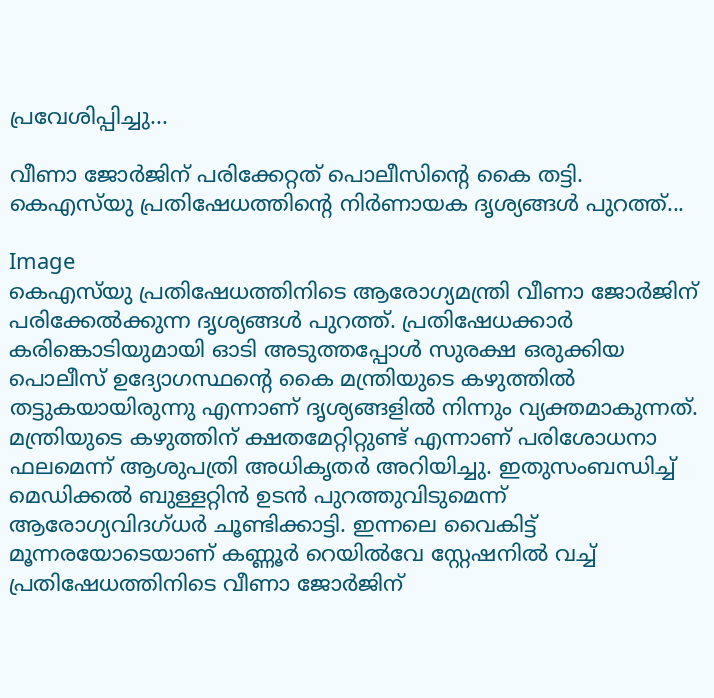പ്രവേശിപ്പിച്ചു...

വീണാ ജോര്‍ജിന് പരിക്കേറ്റത് പൊലീസിൻ്റെ കൈ തട്ടി. കെഎസ്‌യു പ്രതിഷേധത്തിൻ്റെ നിര്‍ണായക ദൃശ്യങ്ങള്‍ പുറത്ത്...

Image
കെഎസ്‌യു പ്രതിഷേധത്തിനിടെ ആരോഗ്യമന്ത്രി വീണാ ജോർജിന് പരിക്കേല്‍ക്കുന്ന ദൃശ്യങ്ങള്‍ പുറത്ത്. പ്രതിഷേധക്കാർ കരിങ്കൊടിയുമായി ഓടി അടുത്തപ്പോള്‍ സുരക്ഷ ഒരുക്കിയ പൊലീസ് ഉദ്യോഗസ്ഥൻ്റെ കൈ മന്ത്രിയുടെ കഴുത്തില്‍ തട്ടുകയായിരുന്നു എന്നാണ് ദൃശ്യങ്ങളില്‍ നിന്നും വ്യക്തമാകുന്നത്. മന്ത്രിയുടെ കഴുത്തിന് ക്ഷതമേറ്റിറ്റുണ്ട് എന്നാണ് പരിശോധനാ ഫലമെന്ന് ആശുപത്രി അധികൃതർ അറിയിച്ചു. ഇതുസംബന്ധിച്ച്‌ മെഡിക്കല്‍ ബുള്ളറ്റിൻ ഉടൻ പുറത്തുവിടുമെന്ന് ആരോഗ്യവിദഗ്ധർ ചൂണ്ടിക്കാട്ടി. ഇന്നലെ വൈകിട്ട് മൂന്നരയോടെയാണ് കണ്ണൂർ റെയില്‍വേ സ്റ്റേഷനില്‍ വച്ച്‌ പ്രതിഷേധത്തിനിടെ വീണാ ജോർജിന്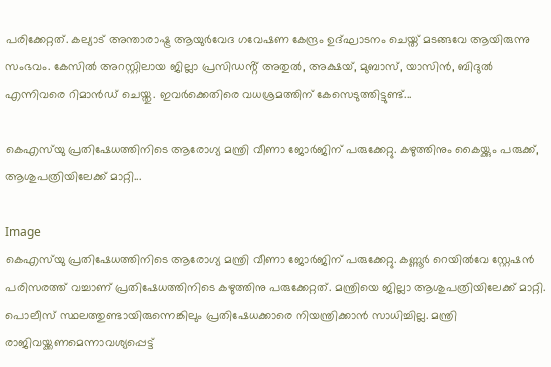പരിക്കേറ്റത്. കല്യാട് അന്താരാഷ്ട്ര ആയുർവേദ ഗവേഷണ കേന്ദ്രം ഉദ്ഘാടനം ചെയ്ത് മടങ്ങവേ ആയിരുന്നു സംഭവം. കേസില്‍ അറസ്റ്റിലായ ജില്ലാ പ്രസിഡൻ്റ് അതുല്‍, അക്ഷയ്, മുബാസ്, യാസിൻ, ബിദുല്‍ എന്നിവരെ റിമാൻഡ് ചെയ്തു. ഇവർക്കെതിരെ വധശ്രമത്തിന് കേസെടുത്തിട്ടുണ്ട്...

കെഎസ്‌യു പ്രതിഷേധത്തിനിടെ ആരോഗ്യ മന്ത്രി വീണാ ജോര്‍ജിന് പരുക്കേറ്റു. കഴുത്തിനും കൈയ്ക്കും പരുക്ക്, ആശുപത്രിയിലേക്ക് മാറ്റി...

Image
കെഎസ്‌യു പ്രതിഷേധത്തിനിടെ ആരോഗ്യ മന്ത്രി വീണാ ജോര്‍ജിന് പരുക്കേറ്റു. കണ്ണൂര്‍ റെയില്‍വേ സ്റ്റേഷന്‍ പരിസരത്ത് വച്ചാണ് പ്രതിഷേധത്തിനിടെ കഴുത്തിനു പരുക്കേറ്റത്. മന്ത്രിയെ ജില്ലാ ആശുപത്രിയിലേക്ക് മാറ്റി. പൊലീസ് സ്ഥലത്തുണ്ടായിരുന്നെങ്കിലും പ്രതിഷേധക്കാരെ നിയന്ത്രിക്കാന്‍ സാധിച്ചില്ല. മന്ത്രി രാജിവയ്ക്കണമെന്നാവശ്യപ്പെട്ട്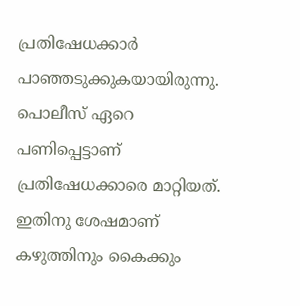പ്രതിഷേധക്കാര്‍ പാഞ്ഞടുക്കുകയായിരുന്നു. പൊലീസ് ഏറെ പണിപ്പെട്ടാണ് പ്രതിഷേധക്കാരെ മാറ്റിയത്. ഇതിനു ശേഷമാണ് കഴുത്തിനും കൈക്കും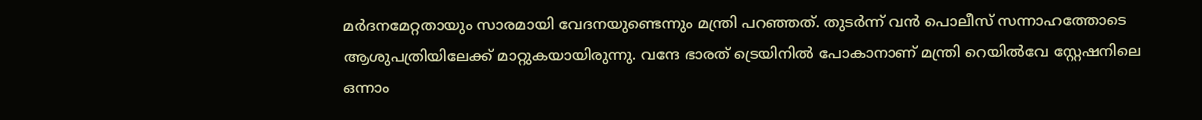മര്‍ദനമേറ്റതായും സാരമായി വേദനയുണ്ടെന്നും മന്ത്രി പറഞ്ഞത്. തുടര്‍ന്ന് വന്‍ പൊലീസ് സന്നാഹത്തോടെ ആശുപത്രിയിലേക്ക് മാറ്റുകയായിരുന്നു. വന്ദേ ഭാരത് ട്രെയിനില്‍ പോകാനാണ് മന്ത്രി റെയില്‍വേ സ്റ്റേഷനിലെ ഒന്നാം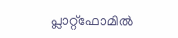പ്ലാറ്റ്‌ഫോമില്‍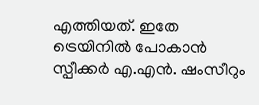എത്തിയത്. ഇതേ ട്രെയിനില്‍ പോകാന്‍ സ്പീക്കര്‍ എ.എന്‍. ഷംസീറും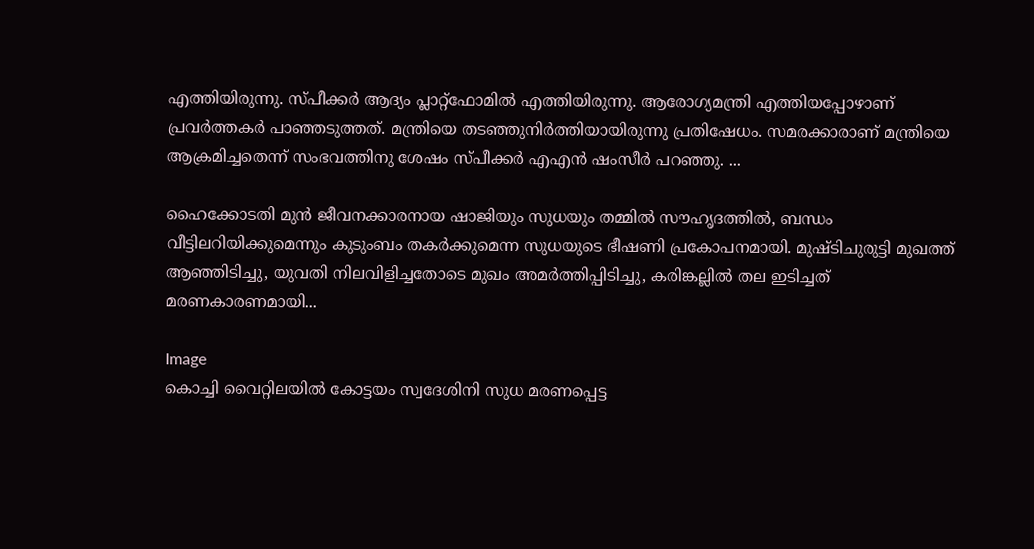എത്തിയിരുന്നു. സ്പീക്കര്‍ ആദ്യം പ്ലാറ്റ്‌ഫോമില്‍ എത്തിയിരുന്നു. ആരോഗ്യമന്ത്രി എത്തിയപ്പോഴാണ് പ്രവര്‍ത്തകര്‍ പാഞ്ഞടുത്തത്. മന്ത്രിയെ തടഞ്ഞുനിര്‍ത്തിയായിരുന്നു പ്രതിഷേധം. സമരക്കാരാണ് മന്ത്രിയെ ആക്രമിച്ചതെന്ന് സംഭവത്തിനു ശേഷം സ്പീക്കര്‍ എഎന്‍ ഷംസീര്‍ പറഞ്ഞു. ...

ഹൈക്കോടതി മുന്‍ ജീവനക്കാരനായ ഷാജിയും സുധയും തമ്മില്‍ സൗഹൃദത്തില്‍, ബന്ധം വീട്ടിലറിയിക്കുമെന്നും കുടുംബം തകര്‍ക്കുമെന്ന സുധയുടെ ഭീഷണി പ്രകോപനമായി. മുഷ്ടിചുരുട്ടി മുഖത്ത് ആഞ്ഞിടിച്ചു, യുവതി നിലവിളിച്ചതോടെ മുഖം അമര്‍ത്തിപ്പിടിച്ചു, കരിങ്കല്ലില്‍ തല ഇടിച്ചത് മരണകാരണമായി...

Image
കൊച്ചി വൈറ്റിലയിൽ കോട്ടയം സ്വദേശിനി സുധ മരണപ്പെട്ട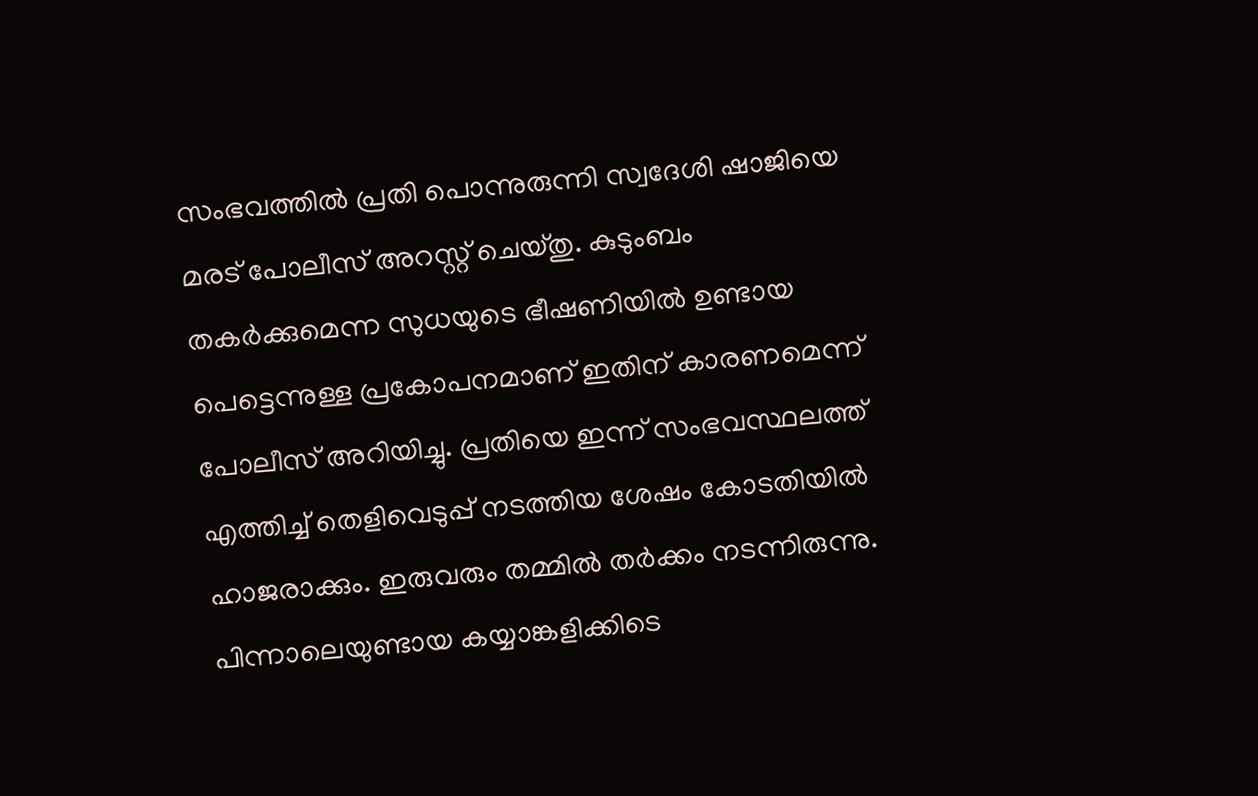സംഭവത്തിൽ പ്രതി പൊന്നുരുന്നി സ്വദേശി ഷാജിയെ മരട് പോലീസ് അറസ്റ്റ് ചെയ്തു. കുടുംബം തകർക്കുമെന്ന സുധയുടെ ഭീഷണിയിൽ ഉണ്ടായ പെട്ടെന്നുള്ള പ്രകോപനമാണ് ഇതിന് കാരണമെന്ന് പോലീസ് അറിയിച്ചു. പ്രതിയെ ഇന്ന് സംഭവസ്ഥലത്ത് എത്തിച്ച് തെളിവെടുപ്പ് നടത്തിയ ശേഷം കോടതിയിൽ ഹാജരാക്കും. ഇരുവരും തമ്മിൽ തർക്കം നടന്നിരുന്നു. പിന്നാലെയുണ്ടായ കയ്യാങ്കളിക്കിടെ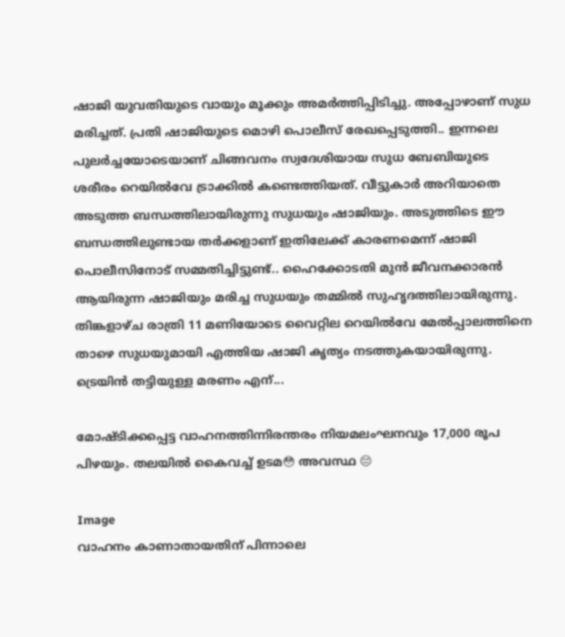ഷാജി യുവതിയുടെ വായും മൂക്കും അമർത്തിപ്പിടിച്ചു. അപ്പോഴാണ് സുധ മരിച്ചത്. പ്രതി ഷാജിയുടെ മൊഴി പൊലീസ് രേഖപ്പെടുത്തി.. ഇന്നലെ പുലർച്ചയോടെയാണ് ചിങ്ങവനം സ്വദേശിയായ സുധ ബേബിയുടെ ശരീരം റെയിൽവേ ട്രാക്കിൽ കണ്ടെത്തിയത്. വീട്ടുകാർ അറിയാതെ അടുത്ത ബന്ധത്തിലായിരുന്നു സുധയും ഷാജിയും. അടുത്തിടെ ഈ ബന്ധത്തിലുണ്ടായ തര്‍ക്കളാണ് ഇതിലേക്ക് കാരണമെന്ന് ഷാജി പൊലീസിനോട് സമ്മതിച്ചിട്ടുണ്ട്.. ഹൈക്കോടതി മുൻ ജീവനക്കാരന്‍ ആയിരുന്ന ഷാജിയും മരിച്ച സുധയും തമ്മിൽ സുഹൃദത്തിലായിരുന്നു. തിങ്കളാഴ്ച രാത്രി 11 മണിയോടെ വൈറ്റില റെയിൽവേ മേൽപ്പാലത്തിനെ താഴെ സുധയുമായി എത്തിയ ഷാജി കൃത്യം നടത്തുകയായിരുന്നു. ട്രെയിൻ തട്ടിയുള്ള മരണം എന്...

മോഷ്ടിക്കപ്പെട്ട വാഹനത്തിന്നിരന്തരം നിയമലംഘനവും 17,000 രൂപ പിഴയും. തലയിൽ കൈവച്ച് ഉടമ😳 അവസ്ഥ 😔

Image
വാഹനം കാണാതായതിന് പിന്നാലെ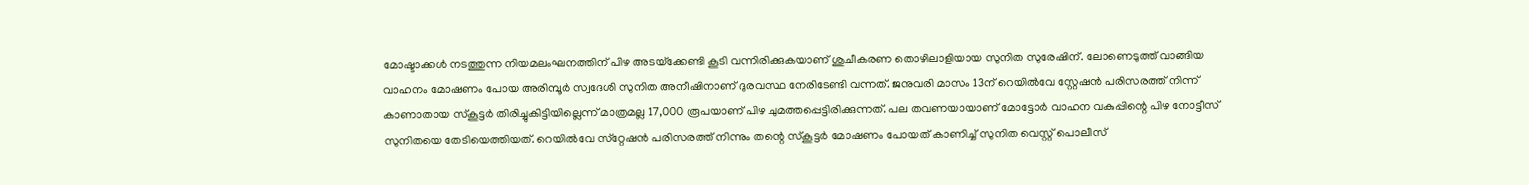മോഷ്ടാക്കള്‍ നടത്തുന്ന നിയമലംഘനത്തിന് പിഴ അടയ്‌ക്കേണ്ടി കൂടി വന്നിരിക്കുകയാണ് ശുചീകരണ തൊഴിലാളിയായ സുനിത സുരേഷിന്. ലോണെടുത്ത് വാങ്ങിയ വാഹനം മോഷണം പോയ അരിമ്പൂര്‍ സ്വദേശി സുനിത അനീഷിനാണ് ദുരവസ്ഥ നേരിടേണ്ടി വന്നത്. ജനുവരി മാസം 13ന് റെയില്‍വേ സ്റ്റേഷന്‍ പരിസരത്ത് നിന്ന് കാണാതായ സ്‌കൂട്ടര്‍ തിരിച്ചുകിട്ടിയില്ലെന്ന് മാത്രമല്ല 17,000 രൂപയാണ് പിഴ ചുമത്തപ്പെട്ടിരിക്കുന്നത്. പല തവണയായാണ് മോട്ടോര്‍ വാഹന വകുപ്പിന്റെ പിഴ നോട്ടീസ് സുനിതയെ തേടിയെത്തിയത്. റെയില്‍വേ സ്‌റ്റേഷന്‍ പരിസരത്ത് നിന്നും തന്റെ സ്‌കൂട്ടര്‍ മോഷണം പോയത് കാണിച്ച് സുനിത വെസ്റ്റ് പൊലീസ്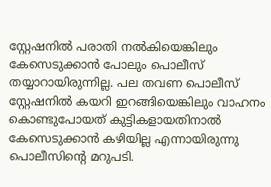സ്റ്റേഷനില്‍ പരാതി നല്‍കിയെങ്കിലും കേസെടുക്കാന്‍ പോലും പൊലീസ് തയ്യാറായിരുന്നില്ല. പല തവണ പൊലീസ് സ്റ്റേഷനില്‍ കയറി ഇറങ്ങിയെങ്കിലും വാഹനം കൊണ്ടുപോയത് കുട്ടികളായതിനാല്‍ കേസെടുക്കാന്‍ കഴിയില്ല എന്നായിരുന്നു പൊലീസിന്റെ മറുപടി.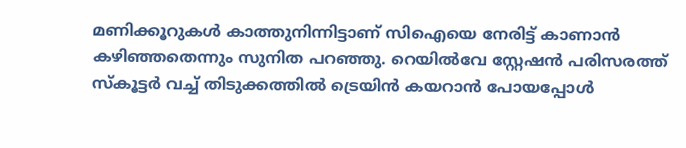മണിക്കൂറുകള്‍ കാത്തുനിന്നിട്ടാണ് സിഐയെ നേരിട്ട് കാണാന്‍ കഴിഞ്ഞതെന്നും സുനിത പറഞ്ഞു. റെയില്‍വേ സ്റ്റേഷന്‍ പരിസരത്ത് സ്‌കൂട്ടര്‍ വച്ച് തിടുക്കത്തില്‍ ട്രെയിന്‍ കയറാന്‍ പോയപ്പോള്‍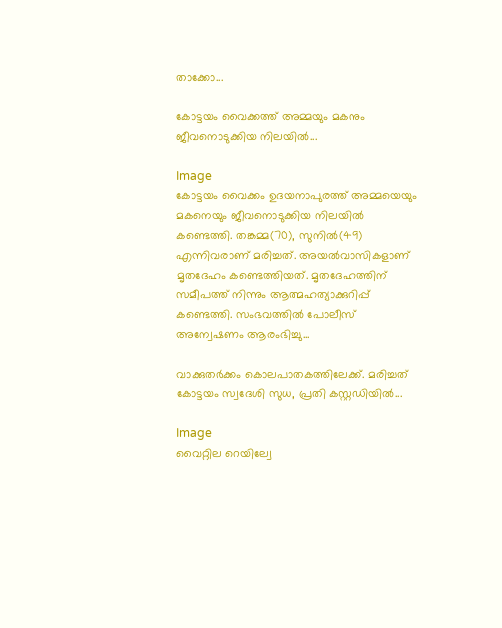താക്കോ...

കോട്ടയം വൈക്കത്ത് അമ്മയും മകനും ജീവനൊടുക്കിയ നിലയില്‍...

Image
കോട്ടയം വൈക്കം ഉദയനാപുരത്ത് അമ്മയെയും മകനെയും ജീവനൊടുക്കിയ നിലയില്‍ കണ്ടെത്തി. തങ്കമ്മ(70), സുനില്‍(49) എന്നിവരാണ് മരിച്ചത്. അയല്‍വാസികളാണ് മൃതദേഹം കണ്ടെത്തിയത്. മൃതദേഹത്തിന് സമീപത്ത് നിന്നും ആത്മഹത്യാക്കുറിപ്പ് കണ്ടെത്തി. സംഭവത്തില്‍ പോലീസ് അന്വേഷണം ആരംഭിച്ചു...

വാക്കുതര്‍ക്കം കൊലപാതകത്തിലേക്ക്. മരിച്ചത് കോട്ടയം സ്വദേശി സുധ, പ്രതി കസ്റ്റഡിയില്‍...

Image
വൈറ്റില റെയില്വേ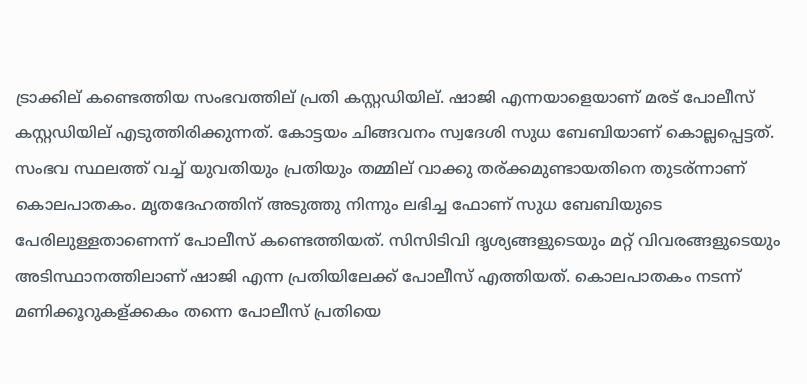ട്രാക്കില് കണ്ടെത്തിയ സംഭവത്തില് പ്രതി കസ്റ്റഡിയില്. ഷാജി എന്നയാളെയാണ് മരട് പോലീസ് കസ്റ്റഡിയില് എടുത്തിരിക്കുന്നത്. കോട്ടയം ചിങ്ങവനം സ്വദേശി സുധ ബേബിയാണ് കൊല്ലപ്പെട്ടത്. സംഭവ സ്ഥലത്ത് വച്ച്‌ യുവതിയും പ്രതിയും തമ്മില് വാക്കു തര്ക്കമുണ്ടായതിനെ തുടര്ന്നാണ് കൊലപാതകം. മൃതദേഹത്തിന് അടുത്തു നിന്നും ലഭിച്ച ഫോണ് സുധ ബേബിയുടെ പേരിലുള്ളതാണെന്ന് പോലീസ് കണ്ടെത്തിയത്. സിസിടിവി ദൃശ്യങ്ങളുടെയും മറ്റ് വിവരങ്ങളുടെയും അടിസ്ഥാനത്തിലാണ് ഷാജി എന്ന പ്രതിയിലേക്ക് പോലീസ് എത്തിയത്. കൊലപാതകം നടന്ന് മണിക്കൂറുകള്ക്കകം തന്നെ പോലീസ് പ്രതിയെ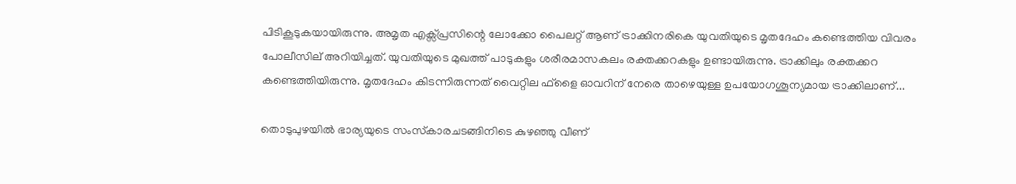പിടികൂടുകയായിരുന്നു. അമൃത എക്സ്പ്രസിന്റെ ലോക്കോ പൈലറ്റ് ആണ് ട്രാക്കിനരികെ യുവതിയുടെ മൃതദേഹം കണ്ടെത്തിയ വിവരം പോലീസില് അറിയിച്ചത്. യുവതിയുടെ മുഖത്ത് പാടുകളും ശരീരമാസകലം രക്തക്കറകളും ഉണ്ടായിരുന്നു. ട്രാക്കിലും രക്തക്കറ കണ്ടെത്തിയിരുന്നു. മൃതദേഹം കിടന്നിരുന്നത് വൈറ്റില ഫ്ളൈ ഓവറിന് നേരെ താഴെയുള്ള ഉപയോഗശൂന്യമായ ട്രാക്കിലാണ്...

തൊടുപുഴയില്‍ ഭാര്യയുടെ സംസ്‌കാരചടങ്ങിനിടെ കുഴഞ്ഞു വീണ്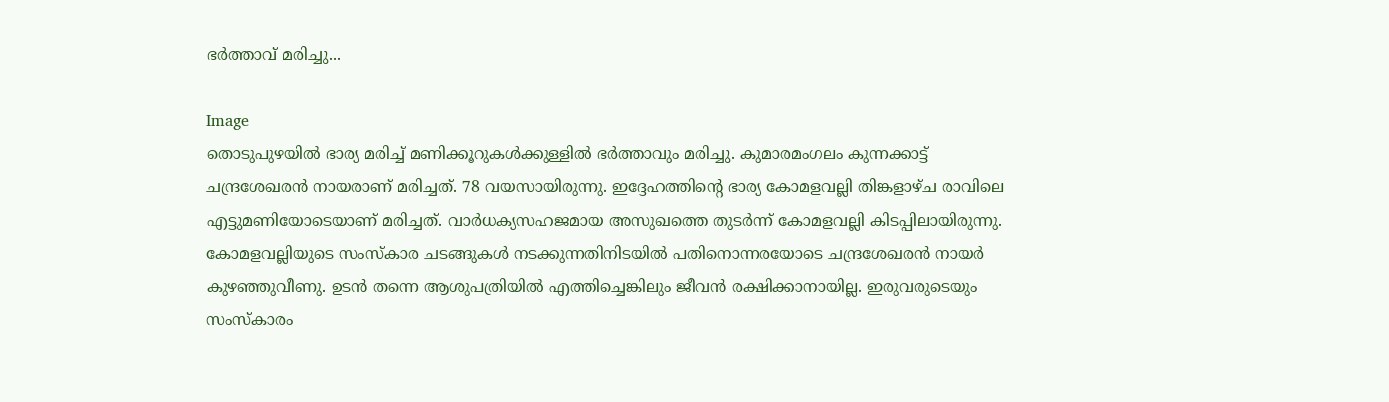ഭര്‍ത്താവ് മരിച്ചു...

Image
തൊടുപുഴയില്‍ ഭാര്യ മരിച്ച്‌ മണിക്കൂറുകള്‍ക്കുള്ളില്‍ ഭർത്താവും മരിച്ചു. കുമാരമംഗലം കുന്നക്കാട്ട് ചന്ദ്രശേഖരൻ നായരാണ് മരിച്ചത്. 78 വയസായിരുന്നു. ഇദ്ദേഹത്തിന്റെ ഭാര്യ കോമളവല്ലി തിങ്കളാഴ്ച രാവിലെ എട്ടുമണിയോടെയാണ് മരിച്ചത്. വാർധക്യസഹജമായ അസുഖത്തെ തുടർന്ന് കോമളവല്ലി കിടപ്പിലായിരുന്നു. കോമളവല്ലിയുടെ സംസ്‌കാര ചടങ്ങുകള്‍ നടക്കുന്നതിനിടയില്‍ പതിനൊന്നരയോടെ ചന്ദ്രശേഖരൻ നായർ കുഴഞ്ഞുവീണു. ഉടൻ തന്നെ ആശുപത്രിയില്‍ എത്തിച്ചെങ്കിലും ജീവൻ രക്ഷിക്കാനായില്ല. ഇരുവരുടെയും സംസ്‌കാരം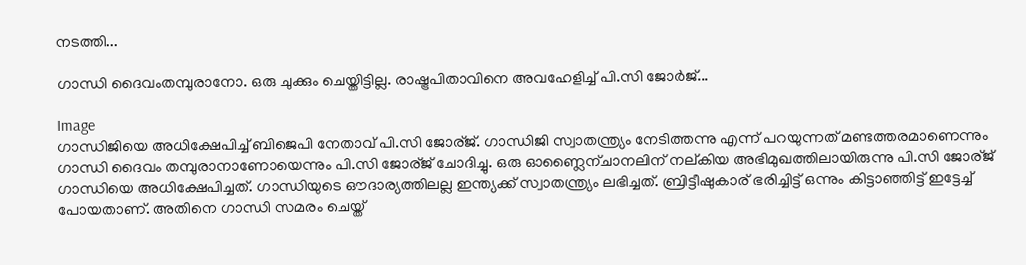നടത്തി...

ഗാന്ധി ദൈവംതമ്പുരാനോ. ഒരു ചുക്കും ചെയ്തിട്ടില്ല. രാഷ്ട്രപിതാവിനെ അവഹേളിച്ച്‌ പി.സി ജോര്‍ജ്...

Image
ഗാന്ധിജിയെ അധിക്ഷേപിച്ച്‌ ബിജെപി നേതാവ് പി.സി ജോര്ജ്. ഗാന്ധിജി സ്വാതന്ത്ര്യം നേടിത്തന്നു എന്ന് പറയുന്നത് മണ്ടത്തരമാണെന്നും ഗാന്ധി ദൈവം തമ്പുരാനാണോയെന്നും പി.സി ജോര്ജ് ചോദിച്ചു. ഒരു ഓണ്ലൈന്ചാനലിന് നല്കിയ അഭിമുഖത്തിലായിരുന്നു പി.സി ജോര്ജ് ഗാന്ധിയെ അധിക്ഷേപിച്ചത്. ഗാന്ധിയുടെ ഔദാര്യത്തിലല്ല ഇന്ത്യക്ക് സ്വാതന്ത്ര്യം ലഭിച്ചത്. ബ്രിട്ടീഷുകാര് ഭരിച്ചിട്ട് ഒന്നും കിട്ടാഞ്ഞിട്ട് ഇട്ടേച്ച്‌ പോയതാണ്. അതിനെ ഗാന്ധി സമരം ചെയ്ത്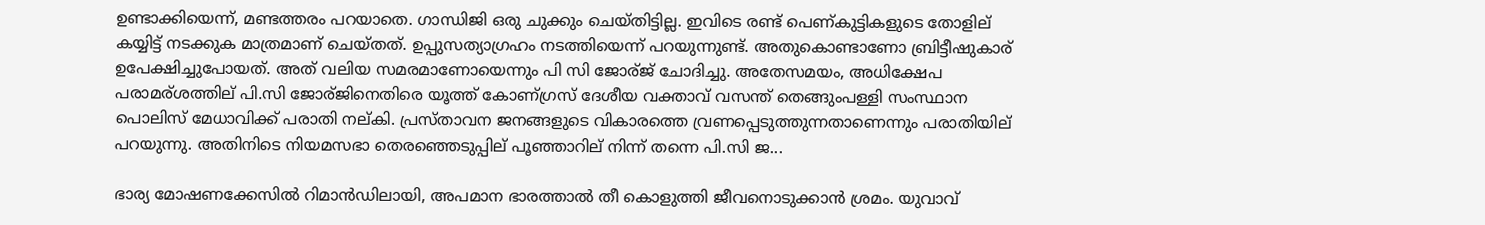ഉണ്ടാക്കിയെന്ന്, മണ്ടത്തരം പറയാതെ. ഗാന്ധിജി ഒരു ചുക്കും ചെയ്തിട്ടില്ല. ഇവിടെ രണ്ട് പെണ്കുട്ടികളുടെ തോളില് കയ്യിട്ട് നടക്കുക മാത്രമാണ് ചെയ്തത്. ഉപ്പുസത്യാഗ്രഹം നടത്തിയെന്ന് പറയുന്നുണ്ട്. അതുകൊണ്ടാണോ ബ്രിട്ടീഷുകാര് ഉപേക്ഷിച്ചുപോയത്. അത് വലിയ സമരമാണോയെന്നും പി സി ജോര്ജ് ചോദിച്ചു. അതേസമയം, അധിക്ഷേപ പരാമര്ശത്തില് പി.സി ജോര്ജിനെതിരെ യൂത്ത് കോണ്ഗ്രസ് ദേശീയ വക്താവ് വസന്ത് തെങ്ങുംപള്ളി സംസ്ഥാന പൊലിസ് മേധാവിക്ക് പരാതി നല്കി. പ്രസ്താവന ജനങ്ങളുടെ വികാരത്തെ വ്രണപ്പെടുത്തുന്നതാണെന്നും പരാതിയില് പറയുന്നു. അതിനിടെ നിയമസഭാ തെരഞ്ഞെടുപ്പില് പൂഞ്ഞാറില് നിന്ന് തന്നെ പി.സി ജ...

ഭാര്യ മോഷണക്കേസില്‍ റിമാൻഡിലായി, അപമാന ഭാരത്താല്‍ തീ കൊളുത്തി ജീവനൊടുക്കാൻ ശ്രമം. യുവാവ്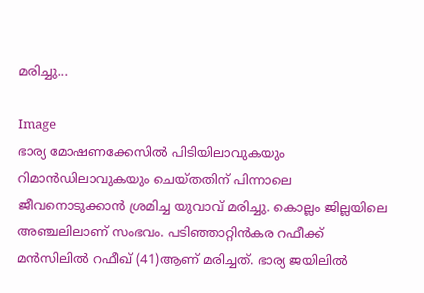മരിച്ചു...

Image
ഭാര്യ മോഷണക്കേസില്‍ പിടിയിലാവുകയും റിമാൻഡിലാവുകയും ചെയ്തതിന് പിന്നാലെ ജീവനൊടുക്കാൻ ശ്രമിച്ച യുവാവ് മരിച്ചു. കൊല്ലം ജില്ലയിലെ അഞ്ചലിലാണ് സംഭവം. പടിഞ്ഞാറ്റിൻകര റഫീക്ക് മൻസിലില്‍ റഫീഖ് (41)ആണ് മരിച്ചത്. ഭാര്യ ജയിലില്‍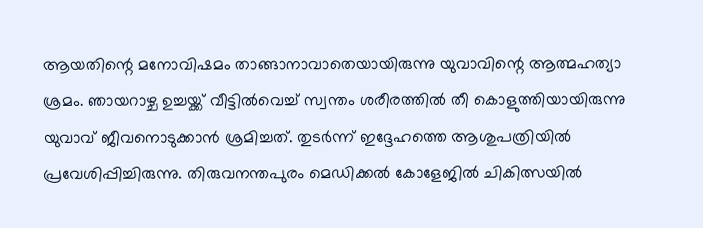ആയതിന്റെ മനോവിഷമം താങ്ങാനാവാതെയായിരുന്നു യുവാവിന്റെ ആത്മഹത്യാ ശ്രമം. ഞായറാഴ്ച ഉച്ചയ്ക്ക് വീട്ടില്‍വെച്ച്‌ സ്വന്തം ശരീരത്തില്‍ തീ കൊളുത്തിയായിരുന്നു യുവാവ് ജീവനൊടുക്കാൻ ശ്രമിച്ചത്. തുടർന്ന് ഇദ്ദേഹത്തെ ആശുപത്രിയില്‍ പ്രവേശിപ്പിച്ചിരുന്നു. തിരുവനന്തപുരം മെഡിക്കല്‍ കോളേജില്‍ ചികിത്സയില്‍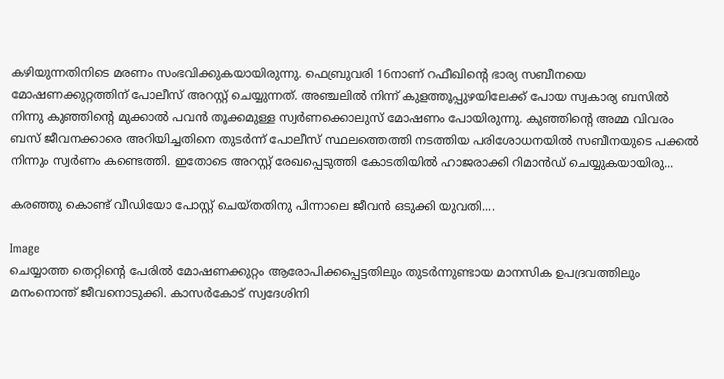കഴിയുന്നതിനിടെ മരണം സംഭവിക്കുകയായിരുന്നു. ഫെബ്രുവരി 16നാണ് റഫീഖിന്റെ ഭാര്യ സബീനയെ മോഷണക്കുറ്റത്തിന് പോലീസ് അറസ്റ്റ് ചെയ്യുന്നത്. അഞ്ചലില്‍ നിന്ന് കുളത്തൂപ്പുഴയിലേക്ക് പോയ സ്വകാര്യ ബസില്‍ നിന്നു കുഞ്ഞിന്റെ മുക്കാല്‍ പവൻ തൂക്കമുള്ള സ്വർണക്കൊലുസ് മോഷണം പോയിരുന്നു. കുഞ്ഞിന്റെ അമ്മ വിവരം ബസ് ജീവനക്കാരെ അറിയിച്ചതിനെ തുടർന്ന് പോലീസ് സ്ഥലത്തെത്തി നടത്തിയ പരിശോധനയില്‍ സബീനയുടെ പക്കല്‍ നിന്നും സ്വർണം കണ്ടെത്തി. ഇതോടെ അറസ്റ്റ് രേഖപ്പെടുത്തി കോടതിയില്‍ ഹാജരാക്കി റിമാൻഡ് ചെയ്യുകയായിരു...

കരഞ്ഞു കൊണ്ട് വീഡിയോ പോസ്റ്റ്‌ ചെയ്തതിനു പിന്നാലെ ജീവൻ ഒടുക്കി യുവതി....

Image
ചെയ്യാത്ത തെറ്റിന്റെ പേരിൽ മോഷണക്കുറ്റം ആരോപിക്കപ്പെട്ടതിലും തുടർന്നുണ്ടായ മാനസിക ഉപദ്രവത്തിലും മനംനൊന്ത് ജീവനൊടുക്കി. കാസർകോട് സ്വദേശിനി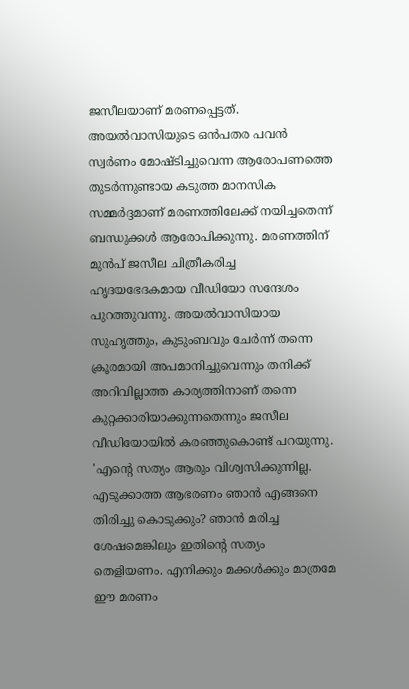ജസീലയാണ് മരണപ്പെട്ടത്. അയൽവാസിയുടെ ഒൻപതര പവൻ സ്വർണം മോഷ്ടിച്ചുവെന്ന ആരോപണത്തെ തുടർന്നുണ്ടായ കടുത്ത മാനസിക സമ്മർദ്ദമാണ് മരണത്തിലേക്ക് നയിച്ചതെന്ന് ബന്ധുക്കൾ ആരോപിക്കുന്നു. മരണത്തിന് മുൻപ് ജസീല ചിത്രീകരിച്ച ഹൃദയഭേദകമായ വീഡിയോ സന്ദേശം പുറത്തുവന്നു. അയൽവാസിയായ സുഹൃത്തും, കുടുംബവും ചേർന്ന് തന്നെ ക്രൂരമായി അപമാനിച്ചുവെന്നും തനിക്ക് അറിവില്ലാത്ത കാര്യത്തിനാണ് തന്നെ കുറ്റക്കാരിയാക്കുന്നതെന്നും ജസീല വീഡിയോയിൽ കരഞ്ഞുകൊണ്ട് പറയുന്നു. 'എന്റെ സത്യം ആരും വിശ്വസിക്കുന്നില്ല. എടുക്കാത്ത ആഭരണം ഞാൻ എങ്ങനെ തിരിച്ചു കൊടുക്കും? ഞാൻ മരിച്ച ശേഷമെങ്കിലും ഇതിന്റെ സത്യം തെളിയണം. എനിക്കും മക്കൾക്കും മാത്രമേ ഈ മരണം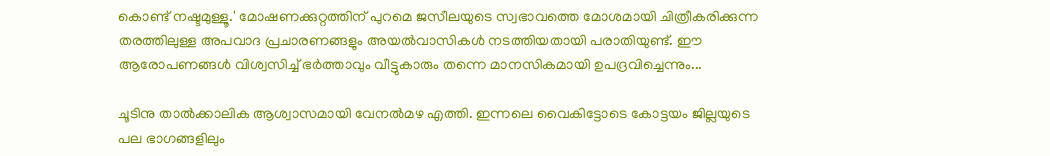കൊണ്ട് നഷ്ടമുള്ളൂ.' മോഷണക്കുറ്റത്തിന് പുറമെ ജസീലയുടെ സ്വഭാവത്തെ മോശമായി ചിത്രീകരിക്കുന്ന തരത്തിലുള്ള അപവാദ പ്രചാരണങ്ങളും അയൽവാസികൾ നടത്തിയതായി പരാതിയുണ്ട്. ഈ ആരോപണങ്ങൾ വിശ്വസിച്ച് ഭർത്താവും വീട്ടുകാരും തന്നെ മാനസികമായി ഉപദ്രവിച്ചെന്നും...

ചൂടിനു താല്‍ക്കാലിക ആശ്വാസമായി വേനല്‍മഴ എത്തി. ഇന്നലെ വൈകിട്ടോടെ കോട്ടയം ജില്ലയുടെ പല ഭാഗങ്ങളിലും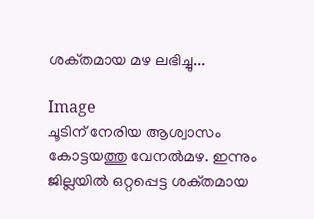ശക്‌തമായ മഴ ലഭിച്ചു...

Image
ചൂടിന്‌ നേരിയ ആശ്വാസം കോട്ടയത്തു വേനല്‍മഴ. ഇന്നും ജില്ലയില്‍ ഒറ്റപ്പെട്ട ശക്‌തമായ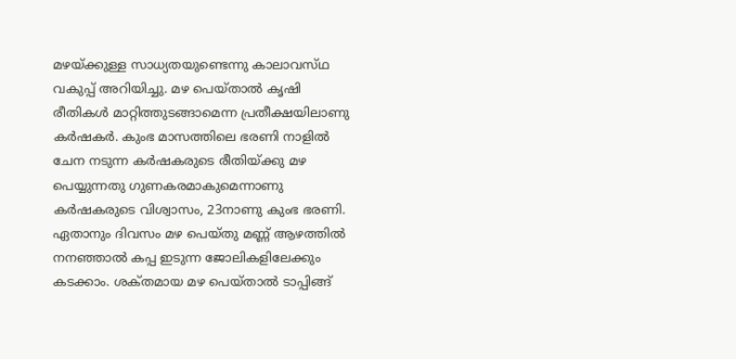മഴയ്‌ക്കുള്ള സാധ്യതയുണ്ടെന്നു കാലാവസ്‌ഥ വകുപ്പ്‌ അറിയിച്ചു. മഴ പെയ്‌താല്‍ കൃഷി രീതികള്‍ മാറ്റിത്തുടങ്ങാമെന്ന പ്രതീക്ഷയിലാണു കര്‍ഷകര്‍. കുംഭ മാസത്തിലെ ഭരണി നാളില്‍ ചേന നടുന്ന കര്‍ഷകരുടെ രീതിയ്‌ക്കു മഴ പെയ്യുന്നതു ഗുണകരമാകുമെന്നാണു കര്‍ഷകരുടെ വിശ്വാസം, 23നാണു കുംഭ ഭരണി. ഏതാനും ദിവസം മഴ പെയ്‌തു മണ്ണ്‌ ആഴത്തില്‍ നനഞ്ഞാല്‍ കപ്പ ഇടുന്ന ജോലികളിലേക്കും കടക്കാം. ശക്‌തമായ മഴ പെയ്‌താല്‍ ടാപ്പിങ്ങ്‌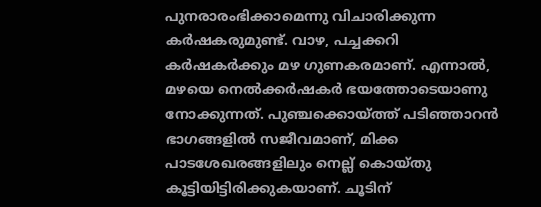പുനരാരംഭിക്കാമെന്നു വിചാരിക്കുന്ന കര്‍ഷകരുമുണ്ട്‌. വാഴ, പച്ചക്കറി കര്‍ഷകര്‍ക്കും മഴ ഗുണകരമാണ്‌. എന്നാല്‍, മഴയെ നെല്‍ക്കര്‍ഷകര്‍ ഭയത്തോടെയാണു നോക്കുന്നത്‌. പുഞ്ചക്കൊയ്‌ത്ത് പടിഞ്ഞാറന്‍ ഭാഗങ്ങളില്‍ സജീവമാണ്‌, മിക്ക പാടശേഖരങ്ങളിലും നെല്ല്‌ കൊയ്‌തു കൂട്ടിയിട്ടിരിക്കുകയാണ്‌. ചൂടിന്‌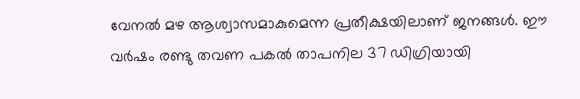വേനല്‍ മഴ ആശ്വാസമാകുമെന്ന പ്രതീക്ഷയിലാണ്‌ ജനങ്ങള്‍. ഈ വര്‍ഷം രണ്ടു തവണ പകല്‍ താപനില 37 ഡിഗ്രിയായി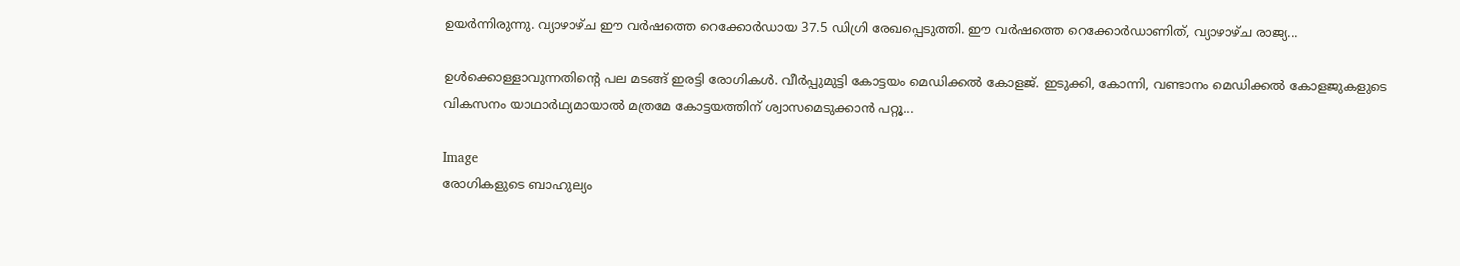ഉയര്‍ന്നിരുന്നു. വ്യാഴാഴ്‌ച ഈ വര്‍ഷത്തെ റെക്കോര്‍ഡായ 37.5 ഡിഗ്രി രേഖപ്പെടുത്തി. ഈ വര്‍ഷത്തെ റെക്കോര്‍ഡാണിത്‌, വ്യാഴാഴ്‌ച രാജ്യ...

ഉള്‍ക്കൊള്ളാവുന്നതിന്റെ പല മടങ്ങ് ഇരട്ടി രോഗികള്‍. വീര്‍പ്പുമുട്ടി കോട്ടയം മെഡിക്കല്‍ കോളജ്. ഇടുക്കി, കോന്നി, വണ്ടാനം മെഡിക്കല്‍ കോളജുകളുടെ വികസനം യാഥാര്‍ഥ്യമായാല്‍ മത്രമേ കോട്ടയത്തിന് ശ്വാസമെടുക്കാന്‍ പറ്റൂ...

Image
രോഗികളുടെ ബാഹുല്യം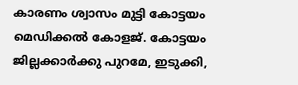കാരണം ശ്വാസം മുട്ടി കോട്ടയം മെഡിക്കല്‍ കോളജ്. കോട്ടയം ജില്ലക്കാര്‍ക്കു പുറമേ, ഇടുക്കി,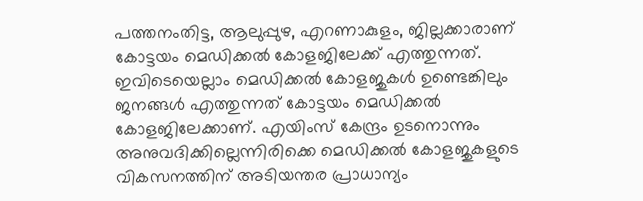പത്തനംതിട്ട, ആലുപ്പുഴ, എറണാകുളം, ജില്ലക്കാരാണ് കോട്ടയം മെഡിക്കല്‍ കോളജിലേക്ക് എത്തുന്നത്. ഇവിടെയെല്ലാം മെഡിക്കല്‍ കോളജുകള്‍ ഉണ്ടെങ്കിലും ജനങ്ങള്‍ എത്തുന്നത് കോട്ടയം മെഡിക്കല്‍ കോളജിലേക്കാണ്. എയിംസ് കേന്ദ്രം ഉടനൊന്നും അനുവദിക്കില്ലെന്നിരിക്കെ മെഡിക്കല്‍ കോളജുകളുടെ വികസനത്തിന് അടിയന്തര പ്രാധാന്യം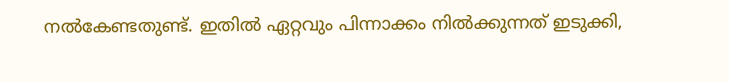നല്‍കേണ്ടതുണ്ട്. ഇതില്‍ ഏറ്റവും പിന്നാക്കം നില്‍ക്കുന്നത് ഇടുക്കി,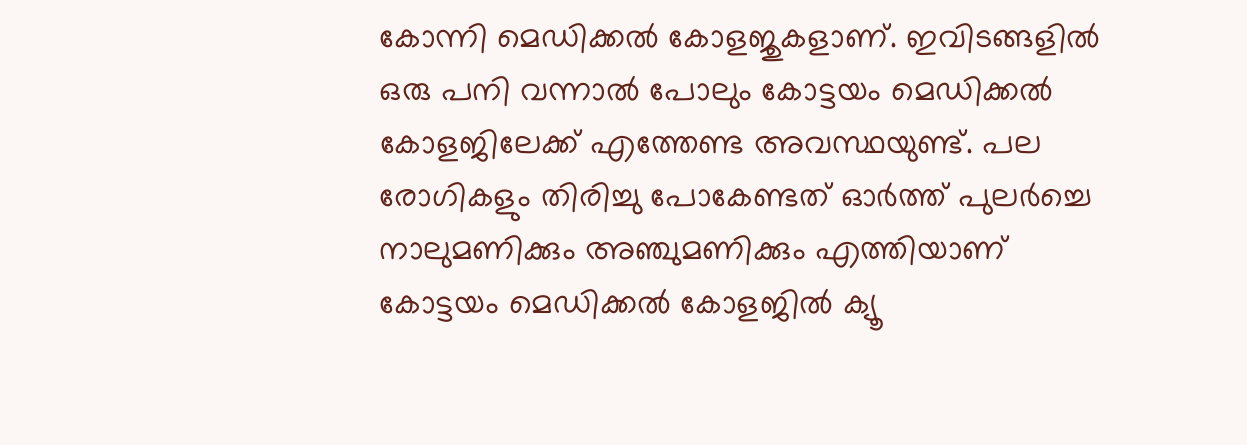കോന്നി മെഡിക്കല്‍ കോളജുകളാണ്. ഇവിടങ്ങളില്‍ ഒരു പനി വന്നാല്‍ പോലും കോട്ടയം മെഡിക്കല്‍ കോളജിലേക്ക് എത്തേണ്ട അവസ്ഥയുണ്ട്. പല രോഗികളും തിരിച്ചു പോകേണ്ടത് ഓര്‍ത്ത് പുലര്‍ച്ചെ നാലുമണിക്കും അഞ്ചുമണിക്കും എത്തിയാണ് കോട്ടയം മെഡിക്കല്‍ കോളജില്‍ ക്യൂ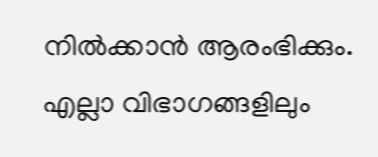നില്‍ക്കാന്‍ ആരംഭിക്കും. എല്ലാ വിഭാഗങ്ങളിലും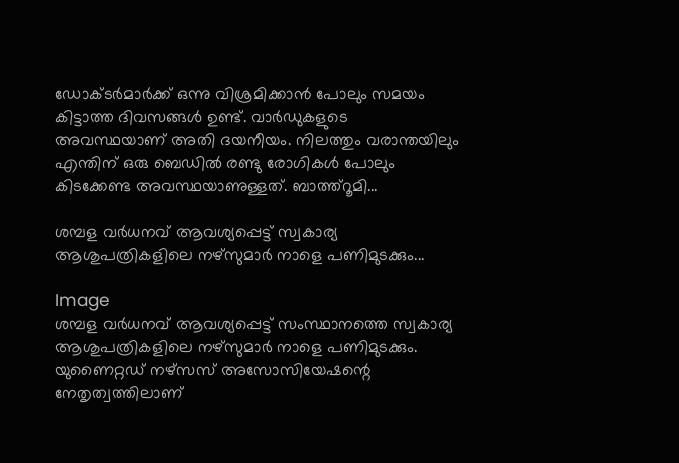ഡോക്ടര്‍മാര്‍ക്ക് ഒന്നു വിശ്രമിക്കാന്‍ പോലും സമയം കിട്ടാത്ത ദിവസങ്ങള്‍ ഉണ്ട്. വാര്‍ഡുകളുടെ അവസ്ഥയാണ് അതി ദയനീയം. നിലത്തും വരാന്തയിലും എന്തിന് ഒരു ബെഡില്‍ രണ്ടു രോഗികള്‍ പോലും കിടക്കേണ്ട അവസ്ഥയാണുള്ളത്. ബാത്ത്‌റൂമി...

ശമ്പള വര്‍ധനവ് ആവശ്യപ്പെട്ട് സ്വകാര്യ ആശുപത്രികളിലെ നഴ്സുമാര്‍ നാളെ പണിമുടക്കും...

Image
ശമ്പള വര്‍ധനവ് ആവശ്യപ്പെട്ട് സംസ്ഥാനത്തെ സ്വകാര്യ ആശുപത്രികളിലെ നഴ്സുമാര്‍ നാളെ പണിമുടക്കും. യുണൈറ്റഡ് നഴ്‌സസ് അസോസിയേഷന്റെ നേതൃത്വത്തിലാണ്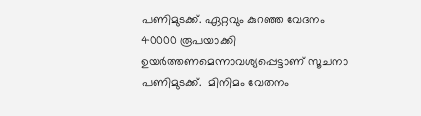പണിമുടക്ക്. ഏറ്റവും കുറഞ്ഞ വേദനം 40000 രൂപയാക്കി ഉയര്‍ത്തണമെന്നാവശ്യപ്പെട്ടാണ് സൂചനാ പണിമുടക്ക്.  മിനിമം വേതനം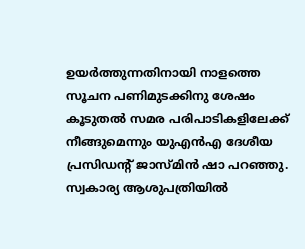ഉയര്‍ത്തുന്നതിനായി നാളത്തെ സൂചന പണിമുടക്കിനു ശേഷം കൂടുതല്‍ സമര പരിപാടികളിലേക്ക് നീങ്ങുമെന്നും യുഎന്‍എ ദേശീയ പ്രസിഡന്റ് ജാസ്മിന്‍ ഷാ പറഞ്ഞു. സ്വകാര്യ ആശുപത്രിയില്‍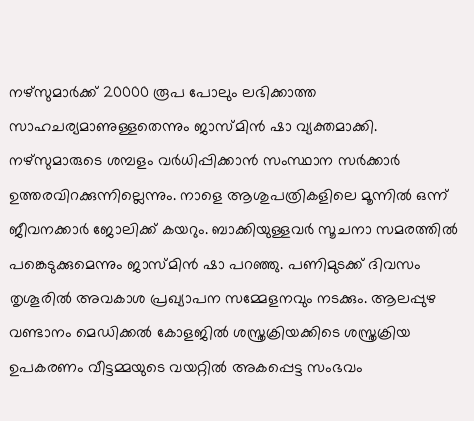നഴ്സുമാര്‍ക്ക് 20000 രൂപ പോലും ലഭിക്കാത്ത സാഹചര്യമാണുള്ളതെന്നും ജാസ്മിന്‍ ഷാ വ്യക്തമാക്കി. നഴ്സുമാരുടെ ശമ്പളം വര്‍ധിപ്പിക്കാന്‍ സംസ്ഥാന സര്‍ക്കാര്‍ ഉത്തരവിറക്കുന്നില്ലെന്നും. നാളെ ആശുപത്രികളിലെ മൂന്നില്‍ ഒന്ന് ജീവനക്കാര്‍ ജോലിക്ക് കയറും. ബാക്കിയുള്ളവര്‍ സൂചനാ സമരത്തില്‍ പങ്കെടുക്കുമെന്നും ജാസ്മിന്‍ ഷാ പറഞ്ഞു. പണിമുടക്ക് ദിവസം തൃശൂരില്‍ അവകാശ പ്രഖ്യാപന സമ്മേളനവും നടക്കും. ആലപ്പുഴ വണ്ടാനം മെഡിക്കല്‍ കോളജില്‍ ശസ്ത്രക്രിയക്കിടെ ശസ്ത്രക്രിയ ഉപകരണം വീട്ടമ്മയുടെ വയറ്റില്‍ അകപ്പെട്ട സംഭവം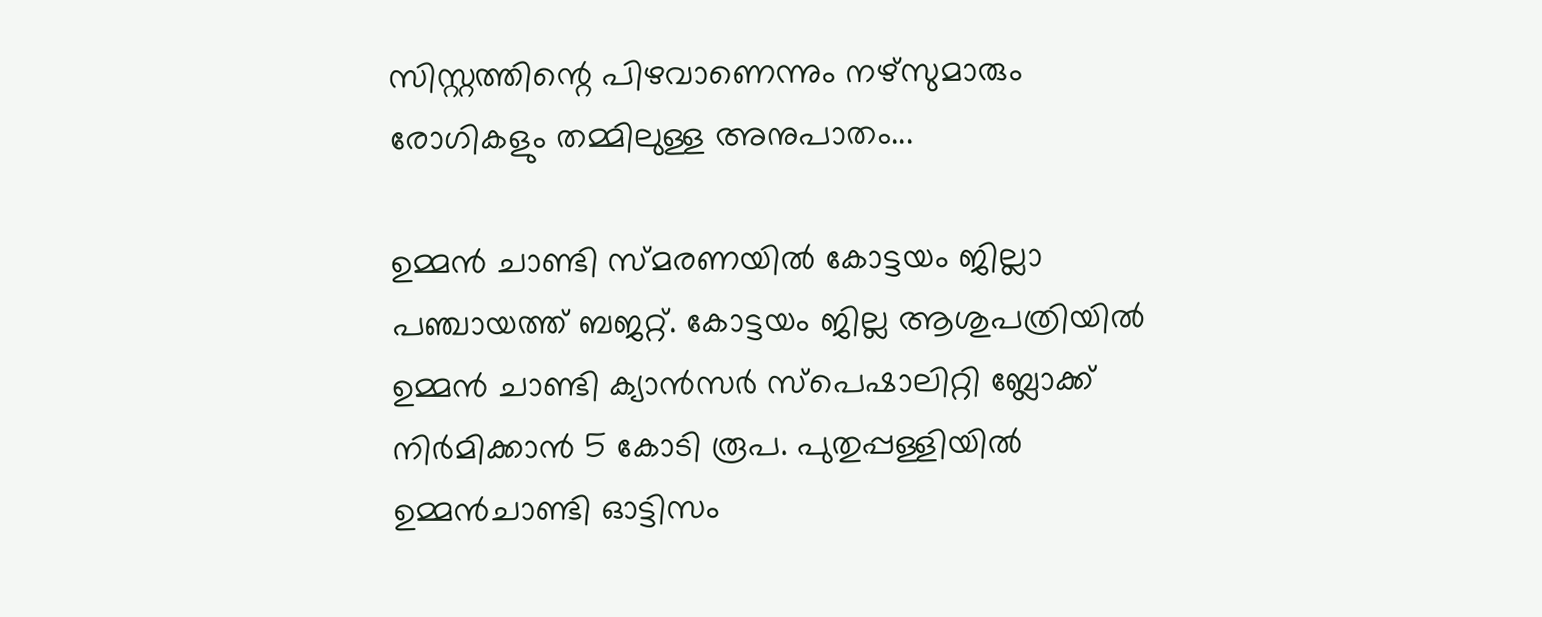സിസ്റ്റത്തിന്റെ പിഴവാണെന്നും നഴ്സുമാരും രോഗികളും തമ്മിലുള്ള അനുപാതം...

ഉമ്മന്‍ ചാണ്ടി സ്മരണയില്‍ കോട്ടയം ജില്ലാ പഞ്ചായത്ത് ബജറ്റ്. കോട്ടയം ജില്ല ആശുപത്രിയില്‍ ഉമ്മന്‍ ചാണ്ടി ക്യാന്‍സര്‍ സ്‌പെഷാലിറ്റി ബ്ലോക്ക് നിര്‍മിക്കാന്‍ 5 കോടി രൂപ. പുതുപ്പള്ളിയില്‍ ഉമ്മന്‍ചാണ്ടി ഓട്ടിസം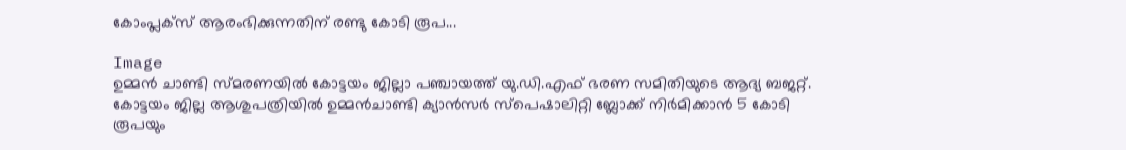കോംപ്ലക്‌സ് ആരംഭിക്കുന്നതിന് രണ്ടു കോടി രൂപ...

Image
ഉമ്മന്‍ ചാണ്ടി സ്മരണയില്‍ കോട്ടയം ജില്ലാ പഞ്ചായത്ത് യു.ഡി.എഫ് ഭരണ സമിതിയുടെ ആദ്യ ബജറ്റ്. കോട്ടയം ജില്ല ആശുപത്രിയില്‍ ഉമ്മന്‍ചാണ്ടി ക്യാന്‍സര്‍ സ്‌പെഷാലിറ്റി ബ്ലോക്ക് നിര്‍മിക്കാന്‍ 5 കോടി രൂപയും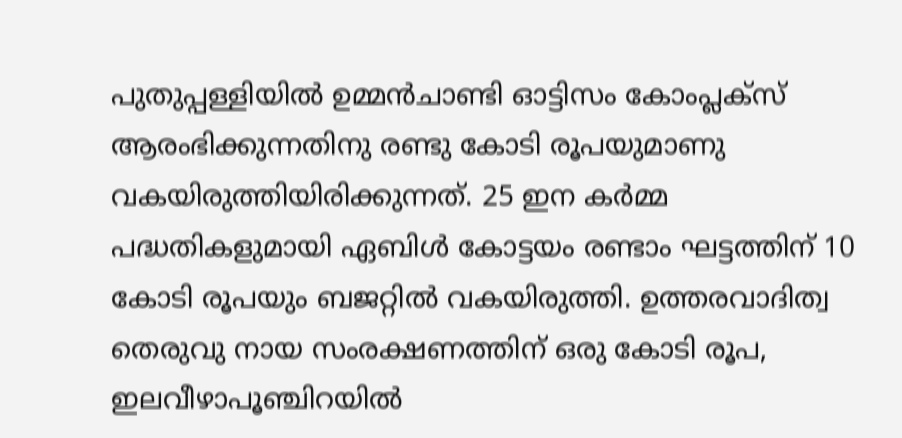പുതുപ്പള്ളിയില്‍ ഉമ്മന്‍ചാണ്ടി ഓട്ടിസം കോംപ്ലക്‌സ് ആരംഭിക്കുന്നതിനു രണ്ടു കോടി രൂപയുമാണു വകയിരുത്തിയിരിക്കുന്നത്. 25 ഇന കര്‍മ്മ പദ്ധതികളുമായി ഏബിള്‍ കോട്ടയം രണ്ടാം ഘട്ടത്തിന് 10 കോടി രൂപയും ബജറ്റില്‍ വകയിരുത്തി. ഉത്തരവാദിത്വ തെരുവു നായ സംരക്ഷണത്തിന് ഒരു കോടി രൂപ, ഇലവീഴാപൂഞ്ചിറയില്‍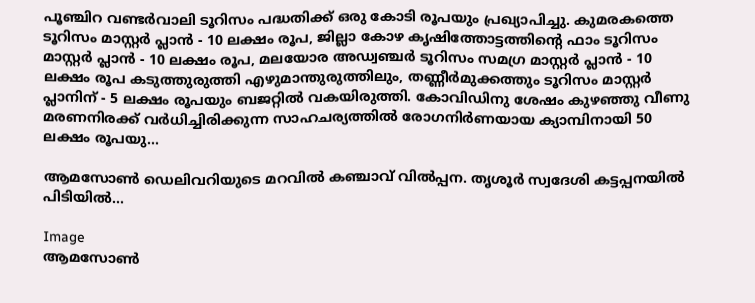പൂഞ്ചിറ വണ്ടര്‍വാലി ടൂറിസം പദ്ധതിക്ക് ഒരു കോടി രൂപയും പ്രഖ്യാപിച്ചു. കുമരകത്തെ ടൂറിസം മാസ്റ്റര്‍ പ്ലാന്‍ - 10 ലക്ഷം രൂപ, ജില്ലാ കോഴ കൃഷിത്തോട്ടത്തിന്റെ ഫാം ടൂറിസം മാസ്റ്റര്‍ പ്ലാന്‍ - 10 ലക്ഷം രൂപ, മലയോര അഡ്വഞ്ചര്‍ ടൂറിസം സമഗ്ര മാസ്റ്റര്‍ പ്ലാന്‍ - 10 ലക്ഷം രൂപ കടുത്തുരുത്തി എഴുമാന്തുരുത്തിലും, തണ്ണീര്‍മുക്കത്തും ടൂറിസം മാസ്റ്റര്‍ പ്ലാനിന് - 5 ലക്ഷം രൂപയും ബജറ്റില്‍ വകയിരുത്തി. കോവിഡിനു ശേഷം കുഴഞ്ഞു വീണു മരണനിരക്ക് വര്‍ധിച്ചിരിക്കുന്ന സാഹചര്യത്തില്‍ രോഗനിര്‍ണയായ ക്യാമ്പിനായി 50 ലക്ഷം രൂപയു...

ആമസോണ്‍ ഡെലിവറിയുടെ മറവില്‍ കഞ്ചാവ് വില്‍പ്പന. തൃശൂര്‍ സ്വദേശി കട്ടപ്പനയില്‍ പിടിയില്‍...

Image
ആമസോണ്‍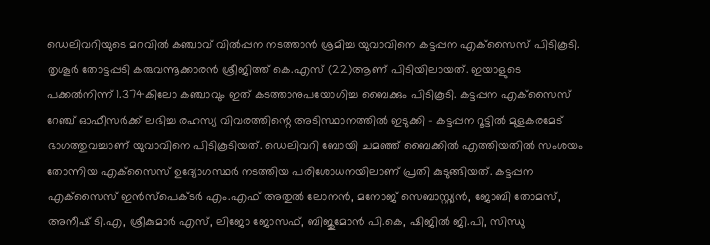ഡെലിവറിയുടെ മറവില്‍ കഞ്ചാവ് വില്‍പ്പന നടത്താൻ ശ്രമിച്ച യുവാവിനെ കട്ടപ്പന എക്‌സൈസ് പിടികൂടി. തൃശൂർ തോട്ടപ്പടി കരുവന്നൂക്കാരൻ ശ്രീജിത്ത് കെ.എസ് (22)ആണ് പിടിയിലായത്. ഇയാളുടെ പക്കല്‍നിന്ന് 1.374കിലോ കഞ്ചാവും ഇത് കടത്താനുപയോഗിച്ച ബൈക്കും പിടികൂടി. കട്ടപ്പന എക്‌സൈസ് റേഞ്ച് ഓഫീസർക്ക് ലഭിച്ച രഹസ്യ വിവരത്തിന്റെ അടിസ്ഥാനത്തില്‍ ഇടുക്കി - കട്ടപ്പന റൂട്ടില്‍ മുളകരമേട് ഭാഗത്തുവച്ചാണ് യുവാവിനെ പിടികൂടിയത്. ഡെലിവറി ബോയി ചമഞ്ഞ് ബൈക്കില്‍ എത്തിയതില്‍ സംശയം തോന്നിയ എക്‌സൈസ് ഉദ്യോഗസ്ഥർ നടത്തിയ പരിശോധനയിലാണ് പ്രതി കുടുങ്ങിയത്. കട്ടപ്പന എക്‌സൈസ് ഇൻസ്‌പെക്ടർ എം.എഫ് അതുല്‍ ലോനൻ, മനോജ് സെബാസ്റ്റ്യൻ, ജോബി തോമസ്, അനീഷ് ടി.എ, ശ്രീകുമാർ എസ്, ലിജോ ജോസഫ്, ബിജുമോൻ പി.കെ, ഷിജില്‍ ജി.പി, സിന്ധു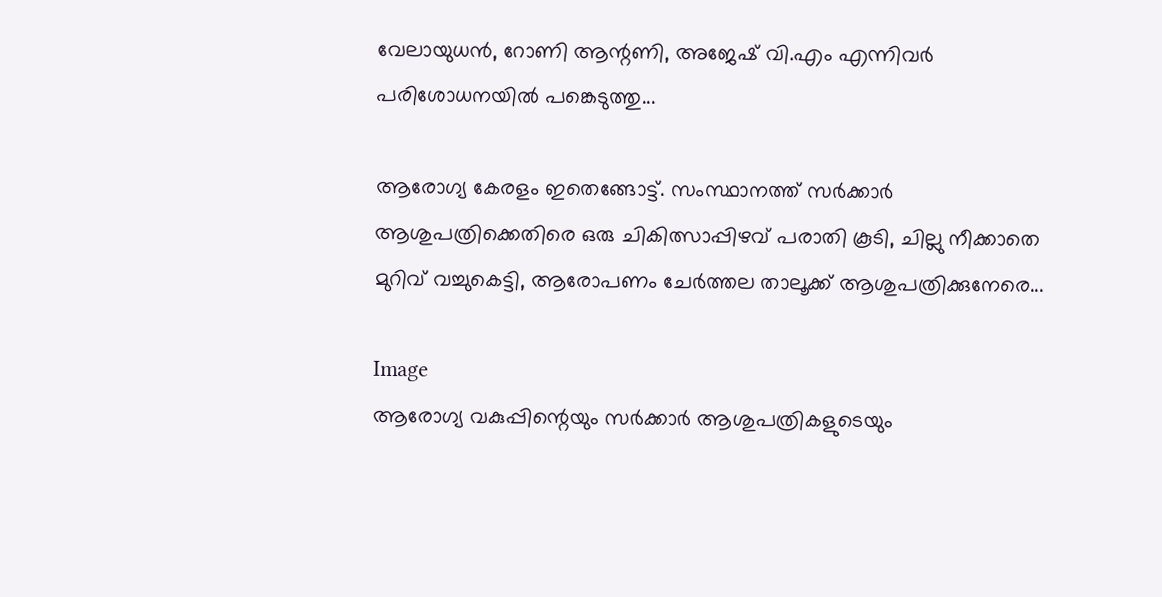വേലായുധൻ, റോണി ആന്റണി, അജേഷ് വി.എം എന്നിവർ പരിശോധനയില്‍ പങ്കെടുത്തു...

ആരോഗ്യ കേരളം ഇതെങ്ങോട്ട്. സംസ്ഥാനത്ത് സര്‍ക്കാര്‍ ആശുപത്രിക്കെതിരെ ഒരു ചികിത്സാപ്പിഴവ് പരാതി കൂടി, ചില്ലു നീക്കാതെ മുറിവ് വച്ചുകെട്ടി‌, ആരോപണം ചേര്‍ത്തല താലൂക്ക് ആശുപത്രിക്കുനേരെ...

Image
ആരോഗ്യ വകുപ്പിന്റെയും സർക്കാർ ആശുപത്രികളുടെയും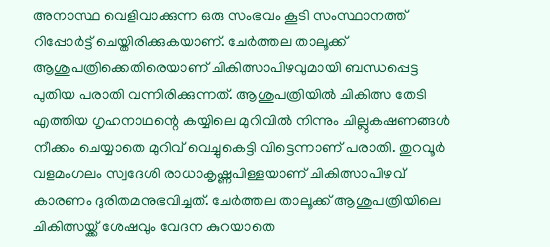അനാസ്ഥ വെളിവാക്കുന്ന ഒരു സംഭവം കൂടി സംസ്ഥാനത്ത് റിപ്പോർട്ട് ചെയ്തിരിക്കുകയാണ്. ചേർത്തല താലൂക്ക് ആശുപത്രിക്കെതിരെയാണ് ചികിത്സാപിഴവുമായി ബന്ധപ്പെട്ട പുതിയ പരാതി വന്നിരിക്കുന്നത്. ആശുപത്രിയില്‍ ചികിത്സ തേടി എത്തിയ ഗൃഹനാഥന്റെ കയ്യിലെ മുറിവില്‍ നിന്നും ചില്ലുകഷണങ്ങള്‍ നീക്കം ചെയ്യാതെ മുറിവ് വെച്ചുകെട്ടി വിട്ടെന്നാണ് പരാതി. തുറവൂർ വളമംഗലം സ്വദേശി രാധാകൃഷ്ണപിള്ളയാണ് ചികിത്സാപിഴവ് കാരണം ദുരിതമനുഭവിച്ചത്. ചേർത്തല താലൂക്ക് ആശുപത്രിയിലെ ചികിത്സയ്ക്ക് ശേഷവും വേദന കുറയാതെ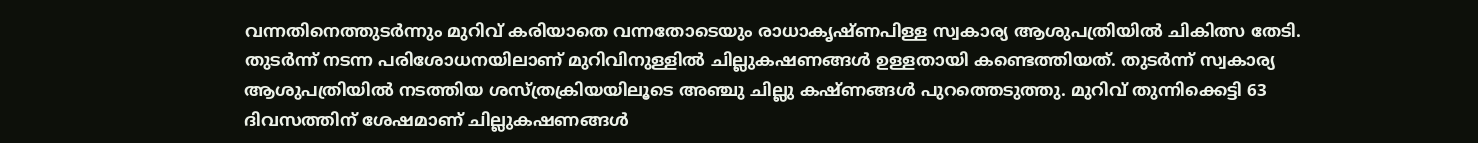വന്നതിനെത്തുടർന്നും മുറിവ് കരിയാതെ വന്നതോടെയും രാധാകൃഷ്ണപിള്ള സ്വകാര്യ ആശുപത്രിയില്‍ ചികിത്സ തേടി. തുടർന്ന് നടന്ന പരിശോധനയിലാണ് മുറിവിനുള്ളില്‍ ചില്ലുകഷണങ്ങള്‍ ഉള്ളതായി കണ്ടെത്തിയത്. തുടർന്ന് സ്വകാര്യ ആശുപത്രിയില്‍ നടത്തിയ ശസ്ത്രക്രിയയിലൂടെ അഞ്ചു ചില്ലു കഷ്ണങ്ങള്‍ പുറത്തെടുത്തു. മുറിവ് തുന്നിക്കെട്ടി 63 ദിവസത്തിന് ശേഷമാണ് ചില്ലുകഷണങ്ങള്‍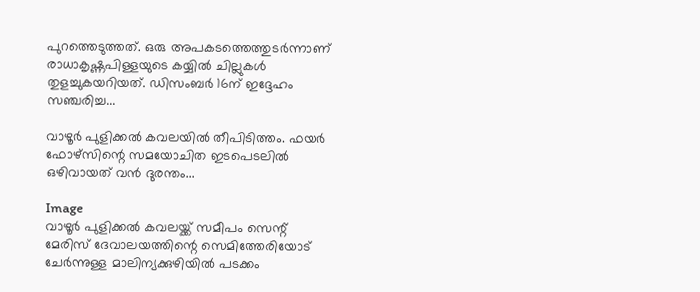പുറത്തെടുത്തത്. ഒരു അപകടത്തെത്തുടർന്നാണ് രാധാകൃഷ്ണപിള്ളയുടെ കയ്യില്‍ ചില്ലുകള്‍ തുളച്ചുകയറിയത്. ഡിസംബർ 16ന് ഇദ്ദേഹം സഞ്ചരിച്ച...

വാഴൂർ പുളിക്കൽ കവലയിൽ തീപിടിത്തം. ഫയർ ഫോഴ്‌സിന്റെ സമയോചിത ഇടപെടലിൽ ഒഴിവായത് വൻ ദുരന്തം...

Image
വാഴൂർ പുളിക്കൽ കവലയ്ക്ക് സമീപം സെന്റ് മേരിസ് ദേവാലയത്തിന്റെ സെമിത്തേരിയോട് ചേർന്നുള്ള മാലിന്യക്കുഴിയിൽ പടക്കം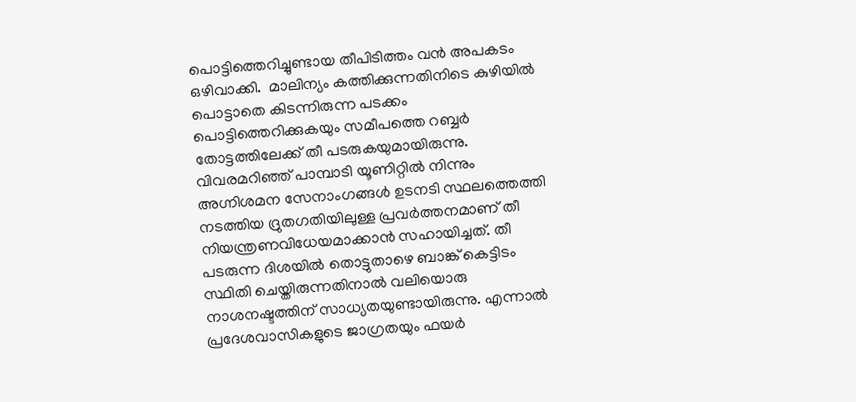പൊട്ടിത്തെറിച്ചുണ്ടായ തീപിടിത്തം വൻ അപകടം ഒഴിവാക്കി.  മാലിന്യം കത്തിക്കുന്നതിനിടെ കുഴിയിൽ പൊട്ടാതെ കിടന്നിരുന്ന പടക്കം പൊട്ടിത്തെറിക്കുകയും സമീപത്തെ റബ്ബർ തോട്ടത്തിലേക്ക് തീ പടരുകയുമായിരുന്നു. വിവരമറിഞ്ഞ് പാമ്പാടി യൂണിറ്റിൽ നിന്നും അഗ്നിശമന സേനാംഗങ്ങൾ ഉടനടി സ്ഥലത്തെത്തി നടത്തിയ ദ്രുതഗതിയിലുള്ള പ്രവർത്തനമാണ് തീ നിയന്ത്രണവിധേയമാക്കാൻ സഹായിച്ചത്. തീ പടരുന്ന ദിശയിൽ തൊട്ടുതാഴെ ബാങ്ക് കെട്ടിടം സ്ഥിതി ചെയ്തിരുന്നതിനാൽ വലിയൊരു നാശനഷ്ടത്തിന് സാധ്യതയുണ്ടായിരുന്നു. എന്നാൽ പ്രദേശവാസികളുടെ ജാഗ്രതയും ഫയർ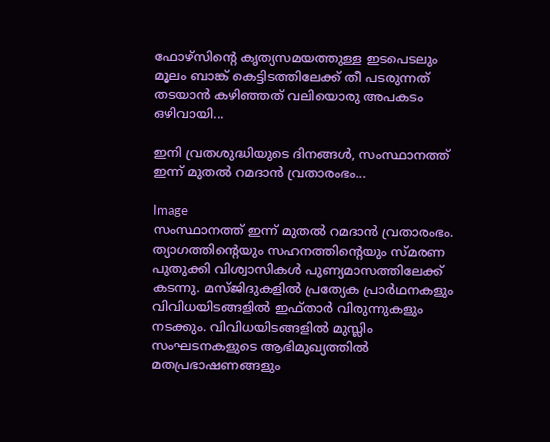ഫോഴ്‌സിന്റെ കൃത്യസമയത്തുള്ള ഇടപെടലും മൂലം ബാങ്ക് കെട്ടിടത്തിലേക്ക് തീ പടരുന്നത് തടയാൻ കഴിഞ്ഞത് വലിയൊരു അപകടം ഒഴിവായി...

ഇനി വ്രതശുദ്ധിയുടെ ദിനങ്ങള്‍, സംസ്ഥാനത്ത് ഇന്ന് മുതല്‍ റമദാൻ വ്രതാരംഭം...

Image
സംസ്ഥാനത്ത് ഇന്ന് മുതല്‍ റമദാൻ വ്രതാരംഭം. ത്യാഗത്തിന്റെയും സഹനത്തിന്റെയും സ്മരണ പുതുക്കി വിശ്വാസികള്‍ പുണ്യമാസത്തിലേക്ക് കടന്നു. മസ്ജിദുകളില്‍ പ്രത്യേക പ്രാർഥനകളും വിവിധയിടങ്ങളില്‍ ഇഫ്താർ വിരുന്നുകളും നടക്കും. വിവിധയിടങ്ങളില്‍ മുസ്ലിം സംഘടനകളുടെ ആഭിമുഖ്യത്തില്‍ മതപ്രഭാഷണങ്ങളും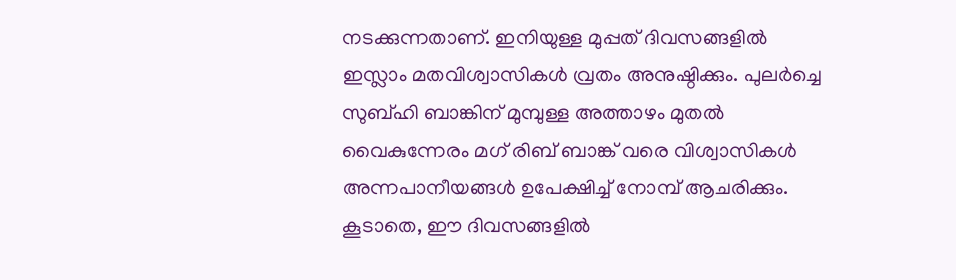നടക്കുന്നതാണ്. ഇനിയുള്ള മുപ്പത് ദിവസങ്ങളില്‍ ഇസ്ലാം മതവിശ്വാസികള്‍ വ്രതം അനുഷ്ഠിക്കും. പുലര്‍ച്ചെ സുബ്ഹി ബാങ്കിന് മുമ്പുള്ള അത്താഴം മുതല്‍ വൈകുന്നേരം മഗ് രിബ് ബാങ്ക് വരെ വിശ്വാസികള്‍ അന്നപാനീയങ്ങള്‍ ഉപേക്ഷിച്ച്‌ നോമ്പ് ആചരിക്കും. കൂടാതെ, ഈ ദിവസങ്ങളില്‍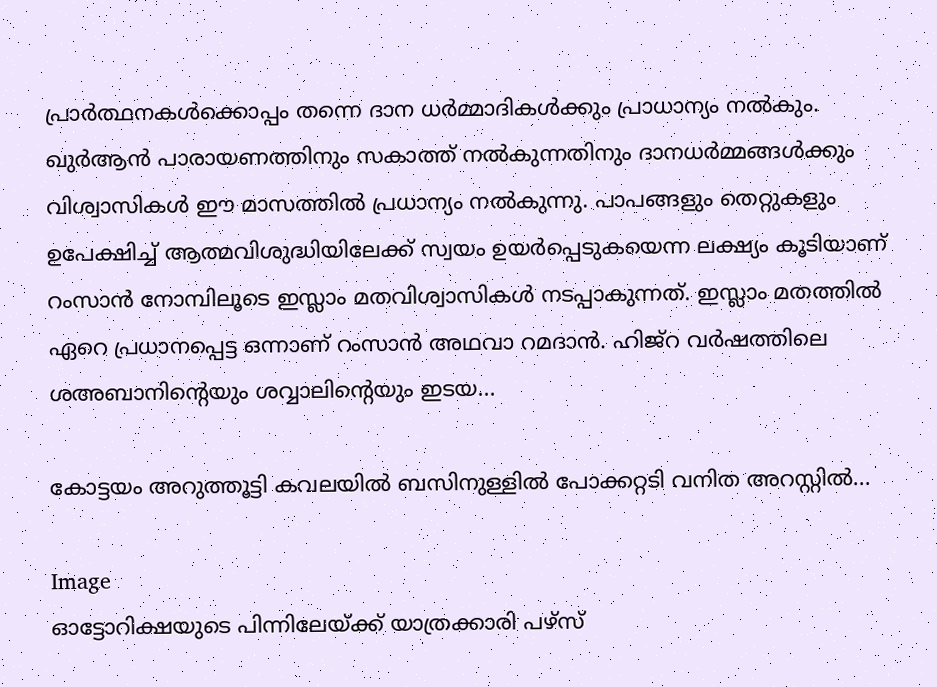പ്രാര്‍ത്ഥനകള്‍ക്കൊപ്പം തന്നെ ദാന ധര്‍മ്മാദികള്‍ക്കും പ്രാധാന്യം നല്‍കും.  ഖുർആൻ പാരായണത്തിനും സകാത്ത് നല്‍കുന്നതിനും ദാനധർമ്മങ്ങള്‍ക്കും വിശ്വാസികള്‍ ഈ മാസത്തില്‍ പ്രധാന്യം നല്‍കുന്നു. പാപങ്ങളും തെറ്റുകളും ഉപേക്ഷിച്ച്‌ ആത്മവിശുദ്ധിയിലേക്ക് സ്വയം ഉയർപ്പെടുകയെന്ന ലക്ഷ്യം കൂടിയാണ് റംസാൻ നോമ്പിലൂടെ ഇസ്ലാം മതവിശ്വാസികള്‍ നടപ്പാകുന്നത്. ഇസ്ലാം മതത്തില്‍ ഏറെ പ്രധാനപ്പെട്ട ഒന്നാണ് റംസാൻ അഥവാ റമദാൻ. ഹിജ്‌റ വർഷത്തിലെ ശഅബാനിന്റെയും ശവ്വാലിന്റെയും ഇടയ...

കോട്ടയം അറുത്തൂട്ടി കവലയിൽ ബസിനുള്ളിൽ പോക്കറ്റടി വനിത അറസ്റ്റിൽ...

Image
ഓട്ടോറിക്ഷയുടെ പിന്നിലേയ്ക്ക് യാത്രക്കാരി പഴ്‌സ്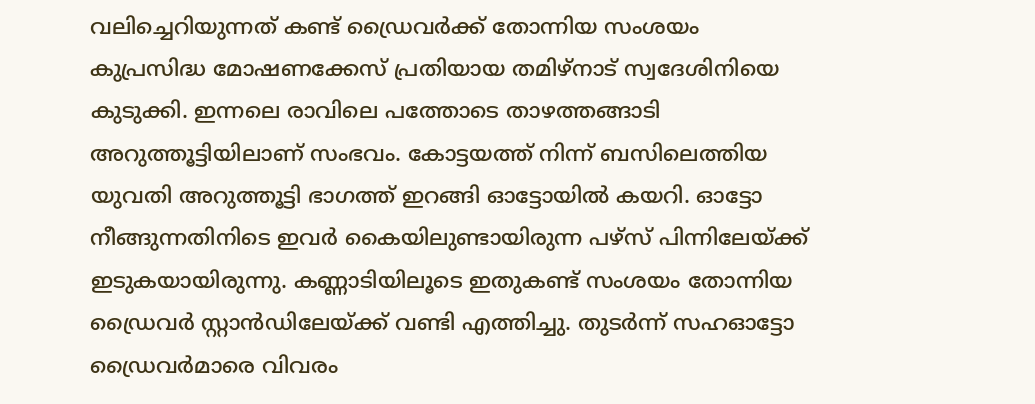വലിച്ചെറിയുന്നത് കണ്ട് ഡ്രൈവർക്ക് തോന്നിയ സംശയം കുപ്രസിദ്ധ മോഷണക്കേസ് പ്രതിയായ തമിഴ്‌നാട് സ്വദേശിനിയെ കുടുക്കി. ഇന്നലെ രാവിലെ പത്തോടെ താഴത്തങ്ങാടി അറുത്തൂട്ടിയിലാണ് സംഭവം. കോട്ടയത്ത് നിന്ന് ബസിലെത്തിയ യുവതി അറുത്തൂട്ടി ഭാഗത്ത് ഇറങ്ങി ഓട്ടോയില്‍ കയറി. ഓട്ടോ നീങ്ങുന്നതിനിടെ ഇവർ കൈയിലുണ്ടായിരുന്ന പഴ്‌സ് പിന്നിലേയ്ക്ക് ഇടുകയായിരുന്നു. കണ്ണാടിയിലൂടെ ഇതുകണ്ട് സംശയം തോന്നിയ ഡ്രൈവർ സ്റ്റാൻഡിലേയ്ക്ക് വണ്ടി എത്തിച്ചു. തുടർന്ന് സഹഓട്ടോ ഡ്രൈവർമാരെ വിവരം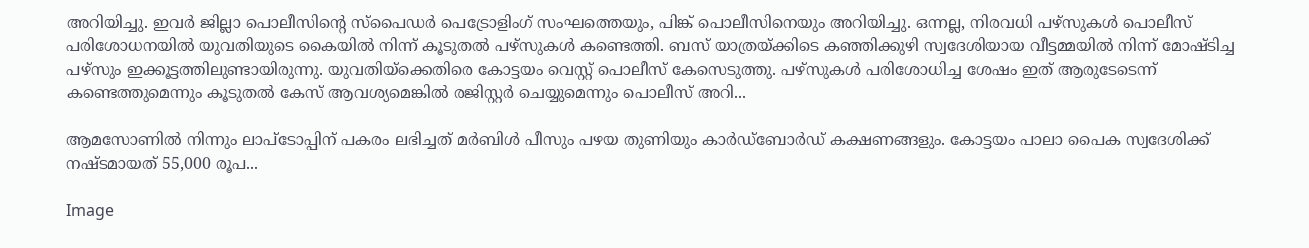അറിയിച്ചു. ഇവർ ജില്ലാ പൊലീസിന്റെ സ്‌പൈഡർ പെട്രോളിംഗ് സംഘത്തെയും, പിങ്ക് പൊലീസിനെയും അറിയിച്ചു. ഒന്നല്ല, നിരവധി പഴ്സുകള്‍ പൊലീസ് പരിശോധനയില്‍ യുവതിയുടെ കൈയില്‍ നിന്ന് കൂടുതല്‍ പഴ്‌സുകള്‍ കണ്ടെത്തി. ബസ് യാത്രയ്ക്കിടെ കഞ്ഞിക്കുഴി സ്വദേശിയായ വീട്ടമ്മയില്‍ നിന്ന് മോഷ്ടിച്ച പഴ്‌സും ഇക്കൂട്ടത്തിലുണ്ടായിരുന്നു. യുവതിയ്‌ക്കെതിരെ കോട്ടയം വെസ്റ്റ് പൊലീസ് കേസെടുത്തു. പഴ്‌സുകള്‍ പരിശോധിച്ച ശേഷം ഇത് ആരുടേടെന്ന് കണ്ടെത്തുമെന്നും കൂടുതല്‍ കേസ് ആവശ്യമെങ്കില്‍ രജിസ്റ്റർ ചെയ്യുമെന്നും പൊലീസ് അറി...

ആമസോണിൽ നിന്നും ലാപ്ടോപ്പിന് പകരം ലഭിച്ചത് മർബിൾ പീസും പഴയ തുണിയും കാർഡ്ബോർഡ് കക്ഷണങ്ങളും. കോട്ടയം പാലാ പൈക സ്വദേശിക്ക് നഷ്ടമായത് 55,000 രൂപ...

Image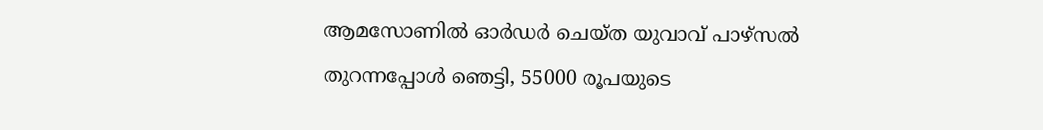ആമസോണില്‍ ഓ‌ര്‍ഡര്‍ ചെയ്ത യുവാവ് പാഴ്സല്‍ തുറന്നപ്പോള്‍ ഞെട്ടി, 55000 രൂപയുടെ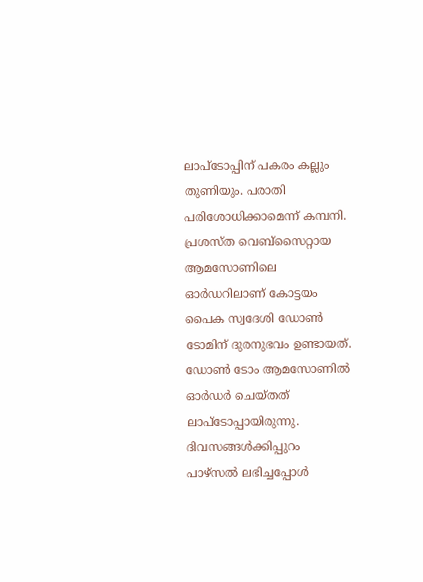ലാപ്ടോപ്പിന് പകരം കല്ലും തുണിയും. പരാതി പരിശോധിക്കാമെന്ന് കമ്പനി. പ്രശസ്ത വെബ്സൈറ്റായ ആമസോണിലെ ഓർഡറിലാണ് കോട്ടയം പൈക സ്വദേശി ഡോണ്‍ ടോമിന് ദുരനുഭവം ഉണ്ടായത്. ഡോണ്‍ ടോം ആമസോണില്‍ ഓർഡർ ചെയ്തത് ലാപ്ടോപ്പായിരുന്നു.   ദിവസങ്ങള്‍ക്കിപ്പുറം പാഴ്സല്‍ ലഭിച്ചപ്പോള്‍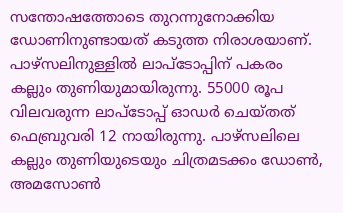സന്തോഷത്തോടെ തുറന്നുനോക്കിയ ഡോണിനുണ്ടായത് കടുത്ത നിരാശയാണ്. പാഴ്സലിനുള്ളില്‍ ലാപ്ടോപ്പിന് പകരം കല്ലും തുണിയുമായിരുന്നു. 55000 രൂപ വിലവരുന്ന ലാപ്ടോപ്പ് ഓഡർ ചെയ്തത് ഫെബ്രുവരി 12 നായിരുന്നു. പാഴ്സലിലെ കല്ലും തുണിയുടെയും ചിത്രമടക്കം ഡോണ്‍, അമസോണ്‍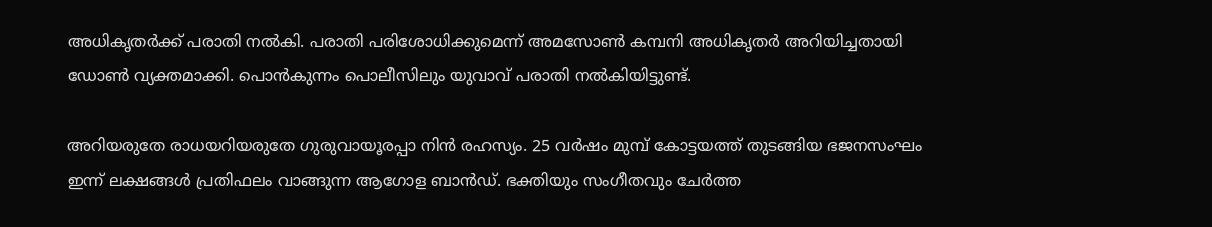അധികൃതർക്ക് പരാതി നല്‍കി. പരാതി പരിശോധിക്കുമെന്ന് അമസോണ്‍ കമ്പനി അധികൃതർ അറിയിച്ചതായി ഡോണ്‍ വ്യക്തമാക്കി. പൊൻകുന്നം പൊലീസിലും യുവാവ് പരാതി നല്‍കിയിട്ടുണ്ട്.

അറിയരുതേ രാധയറിയരുതേ ഗുരുവായൂരപ്പാ നിന്‍ രഹസ്യം. 25 വര്‍ഷം മുമ്പ് കോട്ടയത്ത് തുടങ്ങിയ ഭജനസംഘം ഇന്ന് ലക്ഷങ്ങള്‍ പ്രതിഫലം വാങ്ങുന്ന ആഗോള ബാന്‍ഡ്. ഭക്തിയും സംഗീതവും ചേര്‍ത്ത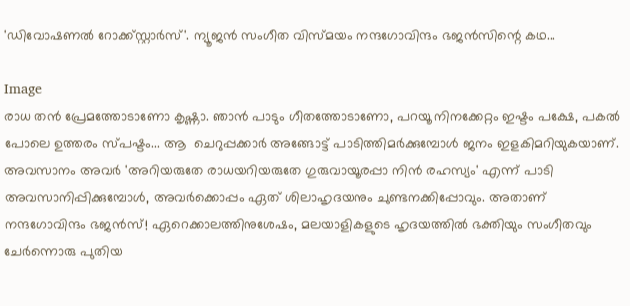'ഡിവോഷണല്‍ റോക്ക്സ്റ്റാര്‍സ്'. ന്യൂജന്‍ സംഗീത വിസ്മയം നന്ദഗോവിന്ദം ഭജന്‍സിന്റെ കഥ...

Image
രാധ തന്‍ പ്രേമത്തോടാണോ കൃഷ്ണാ. ഞാന്‍ പാടും ഗീതത്തോടാണോ, പറയൂ നിനക്കേറ്റം ഇഷ്ടം പക്ഷേ, പകല്‍  പോലെ ഉത്തരം സ്പഷ്ടം... ആ  ചെറുപ്പക്കാര്‍ അങ്ങോട്ട് പാടിത്തിമര്‍ക്കുമ്പോള്‍ ജനം ഇളകിമറിയുകയാണ്. അവസാനം അവര്‍ 'അറിയരുതേ രാധയറിയരുതേ ഗുരുവായൂരപ്പാ നിന്‍ രഹസ്യം' എന്ന് പാടി അവസാനിപ്പിക്കുമ്പോള്‍, അവര്‍ക്കൊപ്പം ഏത് ശിലാഹൃദയനും ചുണ്ടനക്കിപ്പോവും. അതാണ് നന്ദഗോവിന്ദം ഭജന്‍സ്! ഏറെക്കാലത്തിനുശേഷം, മലയാളികളുടെ ഹൃദയത്തില്‍ ഭക്തിയും സംഗീതവും ചേര്‍ന്നൊരു പുതിയ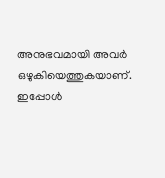അനുഭവമായി അവര്‍ ഒഴുകിയെത്തുകയാണ്. ഇപ്പോള്‍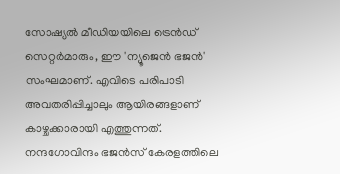സോഷ്യല്‍ മീഡിയയിലെ ട്രെന്‍ഡ് സെറ്റര്‍മാരും, ഈ 'ന്യൂജെന്‍ ഭജന്‍' സംഘമാണ്. എവിടെ പരിപാടി അവതരിപ്പിച്ചാലും ആയിരങ്ങളാണ് കാഴ്ചക്കാരായി എത്തുന്നത്. നന്ദഗോവിന്ദം ഭജന്‍സ് കേരളത്തിലെ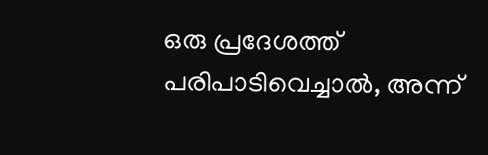ഒരു പ്രദേശത്ത് പരിപാടിവെച്ചാല്‍, അന്ന്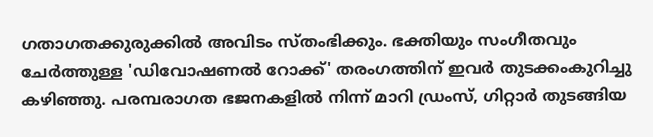ഗതാഗതക്കുരുക്കില്‍ അവിടം സ്തംഭിക്കും. ഭക്തിയും സംഗീതവും ചേര്‍ത്തുള്ള 'ഡിവോഷണല്‍ റോക്ക്' തരംഗത്തിന് ഇവര്‍ തുടക്കംകുറിച്ചു കഴിഞ്ഞു. പരമ്പരാഗത ഭജനകളില്‍ നിന്ന് മാറി ഡ്രംസ്, ഗിറ്റാര്‍ തുടങ്ങിയ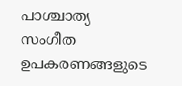പാശ്ചാത്യ സംഗീത ഉപകരണങ്ങളുടെ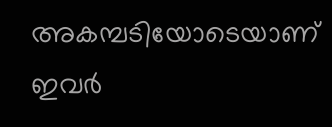അകമ്പടിയോടെയാണ് ഇവര്‍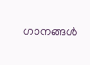ഗാനങ്ങള്‍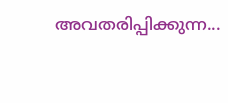അവതരിപ്പിക്കുന്ന...